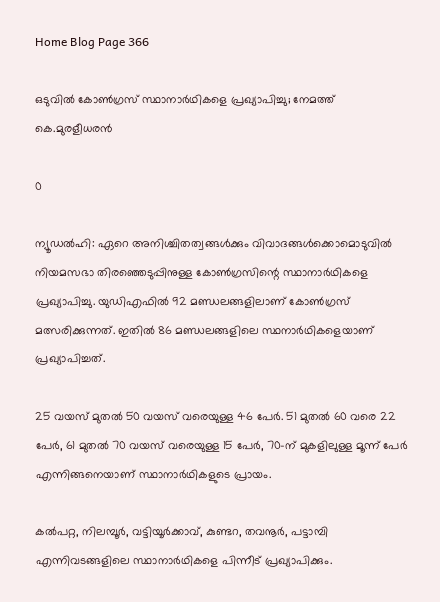Home Blog Page 366

ഒടുവില്‍ കോണ്‍ഗ്രസ് സ്ഥാനാര്‍ഥികളെ പ്രഖ്യാപിച്ചു; നേമത്ത് കെ.മുരളീധരന്‍

0

ന്യൂഡല്‍ഹി: ഏറെ അനിശ്ചിതത്വങ്ങള്‍ക്കും വിവാദങ്ങള്‍ക്കൊമൊടുവില്‍ നിയമസഭാ തിരഞ്ഞെടുപ്പിനുള്ള കോണ്‍ഗ്രസിന്റെ സ്ഥാനാര്‍ഥികളെ പ്രഖ്യാപിച്ചു. യുഡിഎഫില്‍ 92 മണ്ഡലങ്ങളിലാണ് കോണ്‍ഗ്രസ് മത്സരിക്കുന്നത്. ഇതില്‍ 86 മണ്ഡലങ്ങളിലെ സ്ഥനാര്‍ഥികളെയാണ് പ്രഖ്യാപിച്ചത്.

25 വയസ് മുതല്‍ 50 വയസ് വരെയുള്ള 46 പേര്‍. 51 മുതല്‍ 60 വരെ 22 പേര്‍, 61 മുതല്‍ 70 വയസ് വരെയുള്ള 15 പേര്‍, 70-ന് മുകളിലുള്ള മൂന്ന് പേര്‍ എന്നിങ്ങനെയാണ് സ്ഥാനാര്‍ഥികളുടെ പ്രായം.

കല്‍പറ്റ, നിലമ്പൂര്‍, വട്ടിയൂര്‍ക്കാവ്, കുണ്ടറ, തവനൂര്‍, പട്ടാമ്പി എന്നിവടങ്ങളിലെ സ്ഥാനാര്‍ഥികളെ പിന്നീട് പ്രഖ്യാപിക്കും.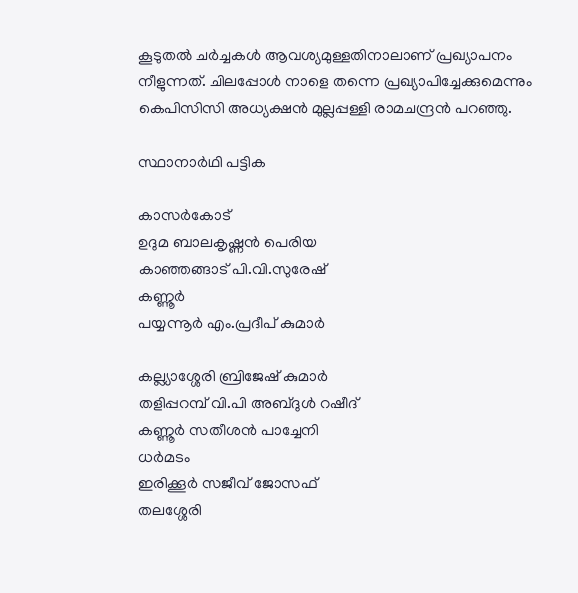കൂടുതല്‍ ചര്‍ച്ചകള്‍ ആവശ്യമുള്ളതിനാലാണ് പ്രഖ്യാപനം നീളുന്നത്. ചിലപ്പോള്‍ നാളെ തന്നെ പ്രഖ്യാപിച്ചേക്കുമെന്നും കെപിസിസി അധ്യക്ഷന്‍ മുല്ലപ്പള്ളി രാമചന്ദ്രന്‍ പറഞ്ഞു.

സ്ഥാനാര്‍ഥി പട്ടിക

കാസര്‍കോട്
ഉദുമ ബാലകൃഷ്ണന്‍ പെരിയ
കാഞ്ഞങ്ങാട് പി.വി.സുരേഷ്
കണ്ണൂര്‍
പയ്യന്നൂര്‍ എം.പ്രദീപ് കുമാര്‍

കല്ല്യാശ്ശേരി ബ്രിജേഷ് കുമാര്‍
തളിപ്പറമ്പ് വി.പി അബ്ദുള്‍ റഷീദ്
കണ്ണൂര്‍ സതീശന്‍ പാച്ചേനി
ധര്‍മടം
ഇരിക്കൂര്‍ സജീവ് ജോസഫ്
തലശ്ശേരി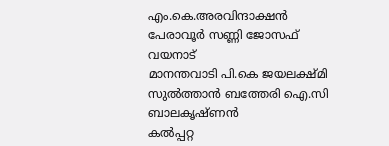എം.കെ.അരവിന്ദാക്ഷന്‍
പേരാവൂര്‍ സണ്ണി ജോസഫ്
വയനാട്
മാനന്തവാടി പി.കെ ജയലക്ഷ്മി
സുല്‍ത്താന്‍ ബത്തേരി ഐ.സി  ബാലകൃഷ്ണന്‍
കല്‍പ്പറ്റ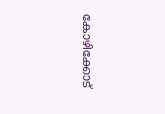കോഴിക്കോട്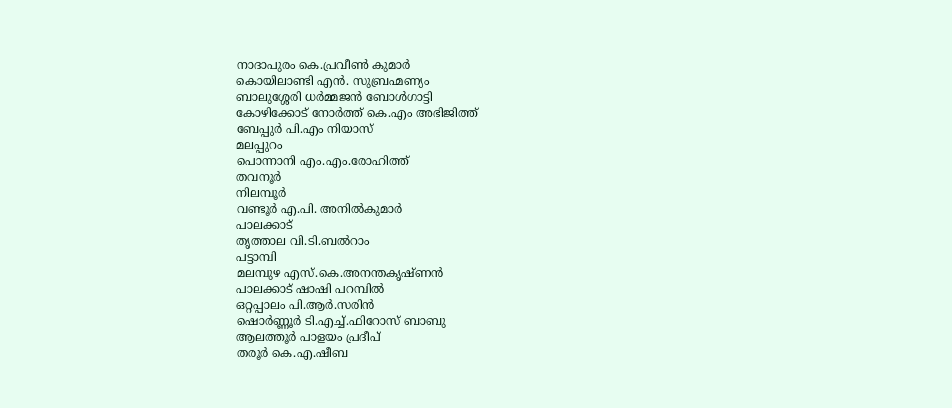നാദാപുരം കെ.പ്രവീണ്‍ കുമാര്‍
കൊയിലാണ്ടി എന്‍. സുബ്രഹ്മണ്യം
ബാലുശ്ശേരി ധര്‍മ്മജന്‍ ബോള്‍ഗാട്ടി
കോഴിക്കോട് നോര്‍ത്ത് കെ.എം അഭിജിത്ത്
ബേപ്പുര്‍ പി.എം നിയാസ്
മലപ്പുറം
പൊന്നാനി എം.എം.രോഹിത്ത്
തവനൂര്‍
നിലമ്പൂര്‍
വണ്ടൂര്‍ എ.പി. അനില്‍കുമാര്‍
പാലക്കാട്
തൃത്താല വി.ടി.ബല്‍റാം
പട്ടാമ്പി
മലമ്പുഴ എസ്.കെ.അനന്തകൃഷ്ണന്‍
പാലക്കാട് ഷാഷി പറമ്പില്‍
ഒറ്റപ്പാലം പി.ആര്‍.സരിന്‍
ഷൊര്‍ണ്ണൂര്‍ ടി.എച്ച്.ഫിറോസ് ബാബു
ആലത്തൂര്‍ പാളയം പ്രദീപ്
തരൂര്‍ കെ.എ.ഷീബ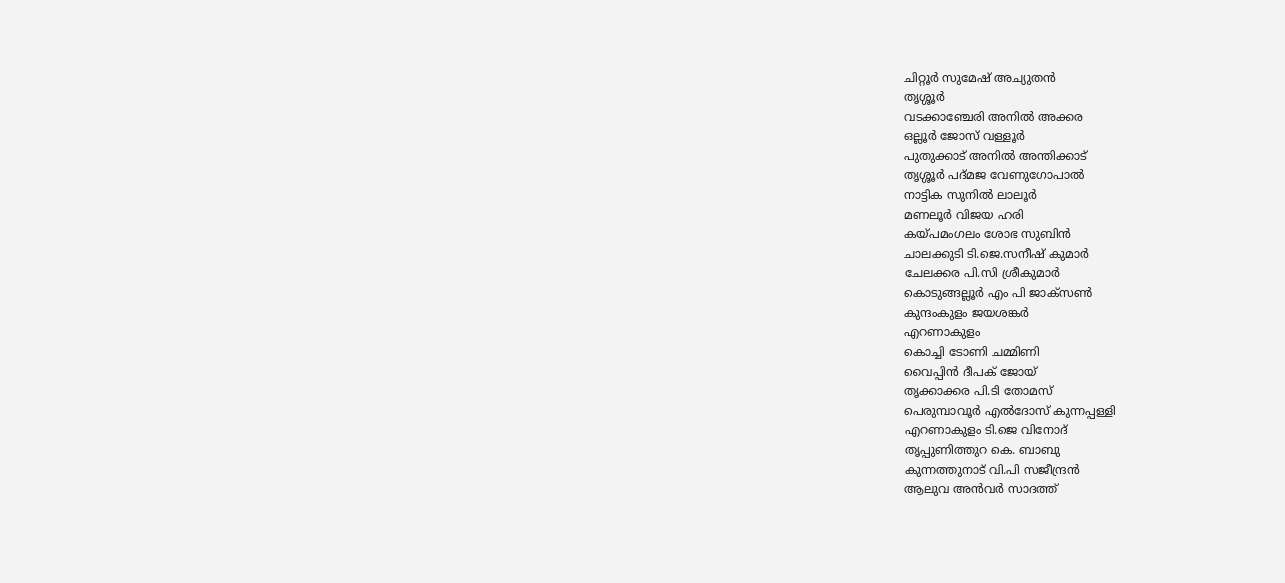ചിറ്റൂര്‍ സുമേഷ് അച്യുതന്‍
തൃശ്ശൂര്‍
വടക്കാഞ്ചേരി അനില്‍ അക്കര
ഒല്ലൂര്‍ ജോസ് വള്ളൂര്‍
പുതുക്കാട് അനില്‍ അന്തിക്കാട്
തൃശ്ശൂര്‍ പദ്മജ വേണുഗോപാല്‍
നാട്ടിക സുനില്‍ ലാലൂര്‍
മണലൂര്‍ വിജയ ഹരി
കയ്പമംഗലം ശോഭ സുബിന്‍
ചാലക്കുടി ടി.ജെ.സനീഷ് കുമാര്‍
ചേലക്കര പി.സി ശ്രീകുമാര്‍
കൊടുങ്ങല്ലൂര്‍ എം പി ജാക്സണ്‍
കുന്ദംകുളം ജയശങ്കര്‍
എറണാകുളം
കൊച്ചി ടോണി ചമ്മിണി
വൈപ്പിന്‍ ദീപക് ജോയ്
തൃക്കാക്കര പി.ടി തോമസ്
പെരുമ്പാവൂര്‍ എല്‍ദോസ് കുന്നപ്പള്ളി
എറണാകുളം ടി.ജെ വിനോദ്
തൃപ്പുണിത്തുറ കെ. ബാബു
കുന്നത്തുനാട് വി.പി സജീന്ദ്രന്‍
ആലുവ അന്‍വര്‍ സാദത്ത്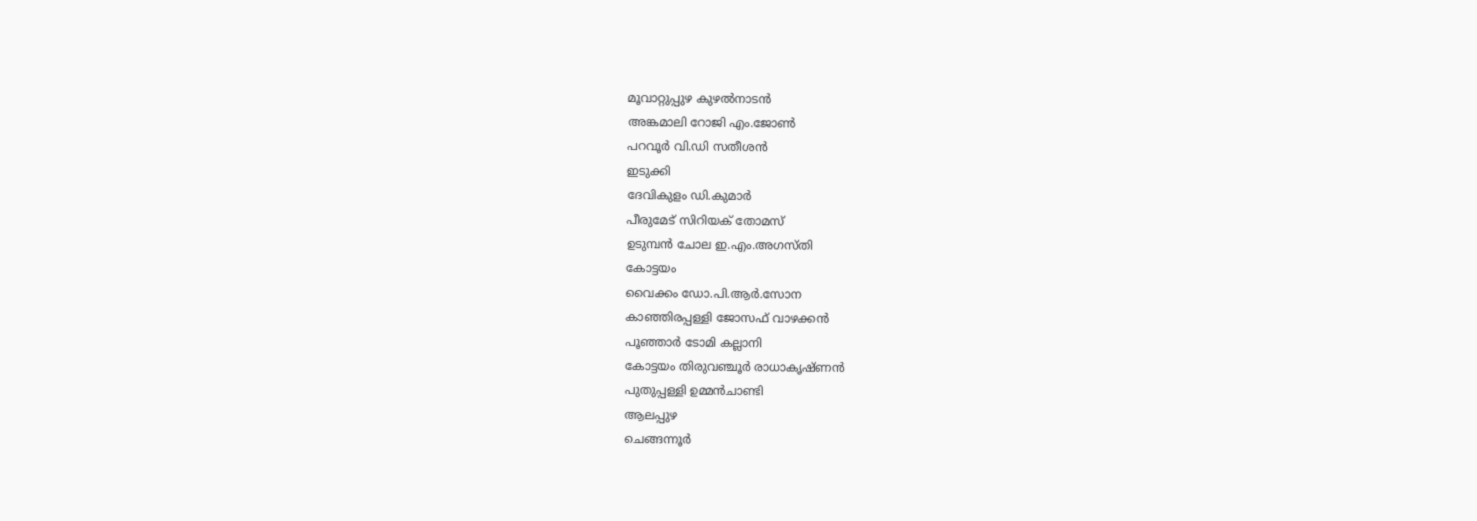മൂവാറ്റുപ്പുഴ കുഴല്‍നാടന്‍
അങ്കമാലി റോജി എം.ജോണ്‍
പറവൂര്‍ വി.ഡി സതീശന്‍
ഇടുക്കി
ദേവികുളം ഡി.കുമാര്‍
പീരുമേട് സിറിയക് തോമസ്
ഉടുമ്പന്‍ ചോല ഇ.എം.അഗസ്തി
കോട്ടയം
വൈക്കം ഡോ.പി.ആര്‍.സോന
കാഞ്ഞിരപ്പള്ളി ജോസഫ് വാഴക്കന്‍
പൂഞ്ഞാര്‍ ടോമി കല്ലാനി
കോട്ടയം തിരുവഞ്ചൂര്‍ രാധാകൃഷ്ണന്‍
പുതുപ്പള്ളി ഉമ്മന്‍ചാണ്ടി
ആലപ്പുഴ
ചെങ്ങന്നൂര്‍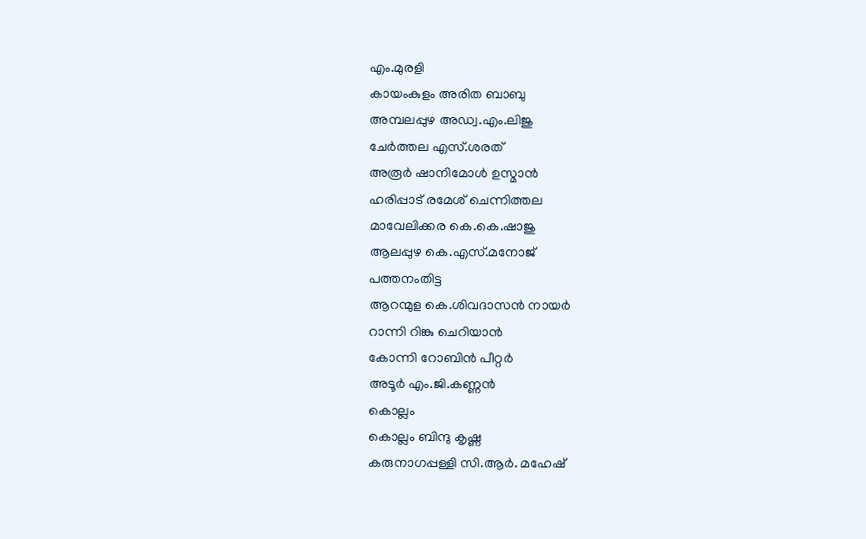എം.മുരളി
കായംകുളം അരിത ബാബു
അമ്പലപ്പുഴ അഡ്വ.എം.ലിജു
ചേര്‍ത്തല എസ്.ശരത്
അരൂര്‍ ഷാനിമോള്‍ ഉസ്മാന്‍
ഹരിപ്പാട് രമേശ് ചെന്നിത്തല
മാവേലിക്കര കെ.കെ.ഷാജു
ആലപ്പുഴ കെ.എസ്.മനോജ്
പത്തനംതിട്ട
ആറന്മുള കെ.ശിവദാസന്‍ നായര്‍
റാന്നി റിങ്കു ചെറിയാന്‍
കോന്നി റോബിന്‍ പീറ്റര്‍
അടൂര്‍ എം.ജി.കണ്ണന്‍
കൊല്ലം
കൊല്ലം ബിന്ദു കൃഷ്ണ
കരുനാഗപ്പള്ളി സി.ആര്‍. മഹേഷ്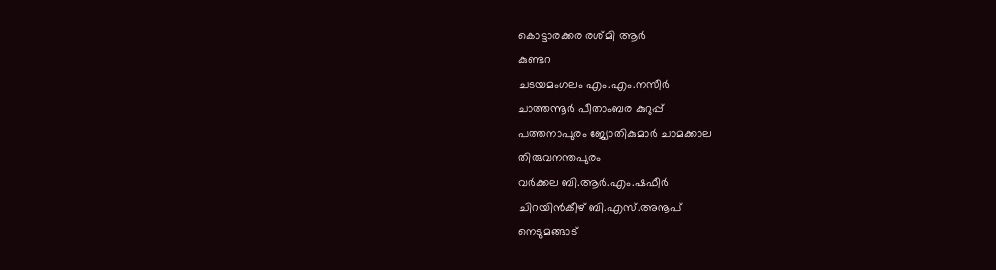കൊട്ടാരക്കര രശ്മി ആര്‍
കുണ്ടറ
ചടയമംഗലം എം.എം.നസീര്‍
ചാത്തന്നൂര്‍ പീതാംബര കുറുപ്പ്
പത്തനാപുരം ജ്യോതികുമാര്‍ ചാമക്കാല
തിരുവനന്തപുരം
വര്‍ക്കല ബി.ആര്‍.എം.ഷഫീര്‍
ചിറയിന്‍കീഴ് ബി.എസ്.അനൂപ്
നെടുമങ്ങാട്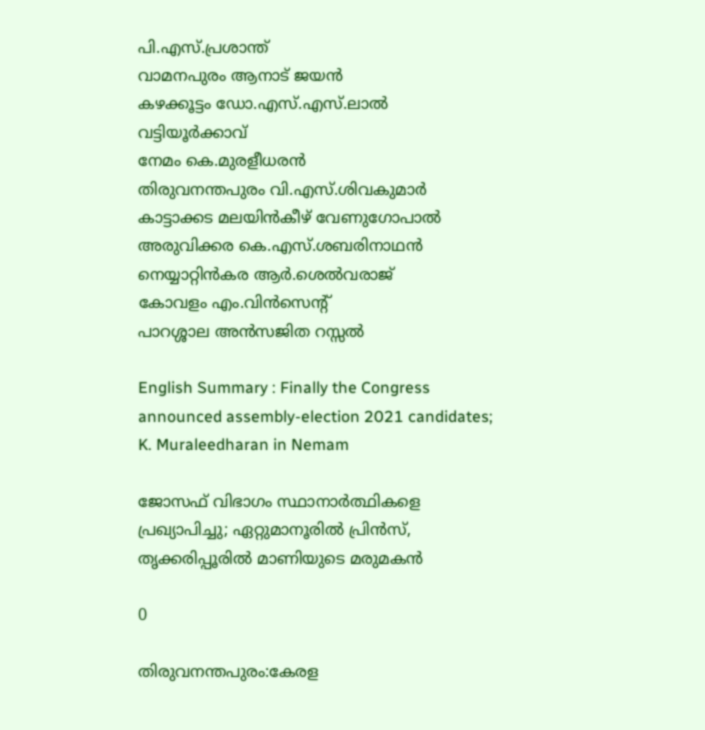പി.എസ്.പ്രശാന്ത്
വാമനപുരം ആനാട് ജയന്‍
കഴക്കൂട്ടം ഡോ.എസ്.എസ്.ലാല്‍
വട്ടിയൂര്‍ക്കാവ്
നേമം കെ.മുരളീധരന്‍
തിരുവനന്തപുരം വി.എസ്.ശിവകുമാര്‍
കാട്ടാക്കട മലയിന്‍കീഴ് വേണുഗോപാല്‍
അരുവിക്കര കെ.എസ്.ശബരിനാഥന്‍
നെയ്യാറ്റിന്‍കര ആര്‍.ശെല്‍വരാജ്
കോവളം എം.വിന്‍സെന്റ്
പാറശ്ശാല അന്‍സജിത റസ്സല്‍

English Summary : Finally the Congress announced assembly-election 2021 candidates; K. Muraleedharan in Nemam

ജോസഫ് വിഭാഗം സ്ഥാനാര്‍ത്ഥികളെ പ്രഖ്യാപിച്ചു; ഏറ്റുമാനൂരില്‍ പ്രിന്‍സ്, തൃക്കരിപ്പൂരില്‍ മാണിയുടെ മരുമകന്‍

0

തിരുവനന്തപുരം:കേരള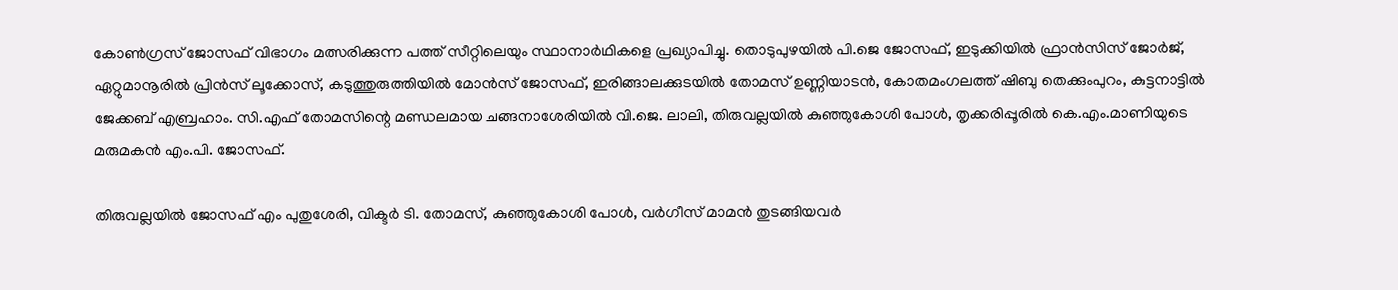കോണ്‍ഗ്രസ് ജോസഫ് വിഭാഗം മത്സരിക്കുന്ന പത്ത് സീറ്റിലെയും സ്ഥാനാര്‍ഥികളെ പ്രഖ്യാപിച്ചു. തൊടുപുഴയില്‍ പി.ജെ ജോസഫ്, ഇടുക്കിയില്‍ ഫ്രാന്‍സിസ് ജോര്‍ജ്, ഏറ്റുമാനൂരില്‍ പ്രിന്‍സ് ലൂക്കോസ്, കടുത്തുരുത്തിയില്‍ മോന്‍സ് ജോസഫ്, ഇരിങ്ങാലക്കുടയില്‍ തോമസ് ഉണ്ണിയാടന്‍, കോതമംഗലത്ത് ഷിബു തെക്കുംപുറം, കുട്ടനാട്ടില്‍ ജേക്കബ് എബ്രഹാം. സി.എഫ് തോമസിന്റെ മണ്ഡലമായ ചങ്ങനാശേരിയില്‍ വി.ജെ. ലാലി, തിരുവല്ലയില്‍ കുഞ്ഞുകോശി പോള്‍, തൃക്കരിപ്പൂരില്‍ കെ.എം.മാണിയുടെ മരുമകന്‍ എം.പി. ജോസഫ്.

തിരുവല്ലയില്‍ ജോസഫ് എം പുതുശേരി, വിക്ടര്‍ ടി. തോമസ്, കുഞ്ഞുകോശി പോള്‍, വര്‍ഗീസ് മാമന്‍ തുടങ്ങിയവര്‍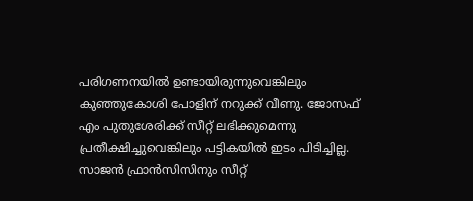പരിഗണനയില്‍ ഉണ്ടായിരുന്നുവെങ്കിലും കുഞ്ഞുകോശി പോളിന് നറുക്ക് വീണു. ജോസഫ് എം പുതുശേരിക്ക് സീറ്റ് ലഭിക്കുമെന്നു പ്രതീക്ഷിച്ചുവെങ്കിലും പട്ടികയില്‍ ഇടം പിടിച്ചില്ല. സാജന്‍ ഫ്രാന്‍സിസിനും സീറ്റ്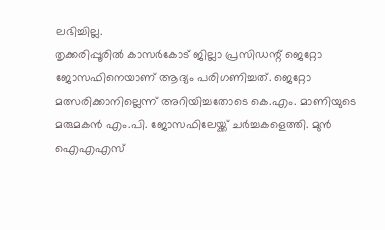ലഭിച്ചില്ല.
തൃക്കരിപ്പൂരില്‍ കാസര്‍കോട് ജില്ലാ പ്രസിഡന്റ് ജെറ്റോ ജോസഫിനെയാണ് ആദ്യം പരിഗണിച്ചത്. ജെറ്റോ മത്സരിക്കാനില്ലെന്ന് അറിയിച്ചതോടെ കെ.എം. മാണിയുടെ മരുമകന്‍ എം.പി. ജോസഫിലേയ്ക്ക് ചര്‍ച്ചകളെത്തി. മുന്‍ ഐഎഎസ്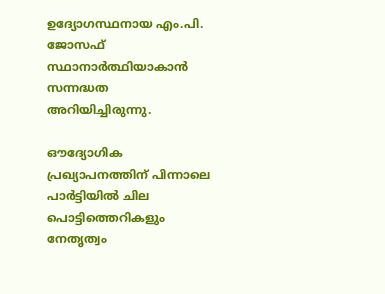ഉദ്യോഗസ്ഥനായ എം.പി. ജോസഫ് സ്ഥാനാര്‍ത്ഥിയാകാന്‍ സന്നദ്ധത അറിയിച്ചിരുന്നു.

ഔദ്യോഗിക പ്രഖ്യാപനത്തിന് പിന്നാലെ പാര്‍ട്ടിയില്‍ ചില പൊട്ടിത്തെറികളും നേതൃത്വം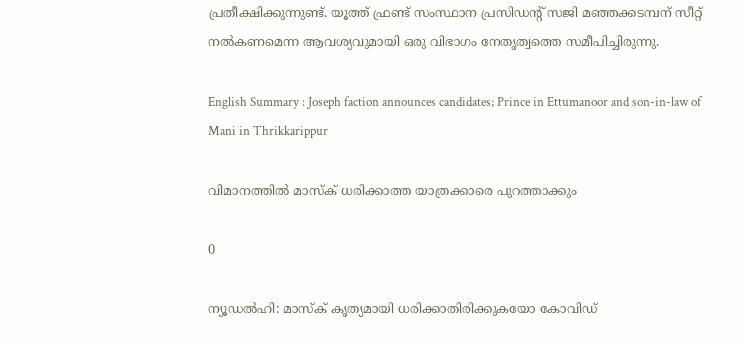പ്രതീക്ഷിക്കുന്നുണ്ട്. യൂത്ത് ഫ്രണ്ട് സംസ്ഥാന പ്രസിഡന്റ് സജി മഞ്ഞക്കടമ്പന് സീറ്റ് നല്‍കണമെന്ന ആവശ്യവുമായി ഒരു വിഭാഗം നേതൃത്വത്തെ സമീപിച്ചിരുന്നു.

English Summary : Joseph faction announces candidates; Prince in Ettumanoor and son-in-law of Mani in Thrikkarippur

വിമാനത്തില്‍ മാസ്‌ക് ധരിക്കാത്ത യാത്രക്കാരെ പുറത്താക്കും

0

ന്യൂഡല്‍ഹി: മാസ്‌ക് കൃത്യമായി ധരിക്കാതിരിക്കുകയോ കോവിഡ്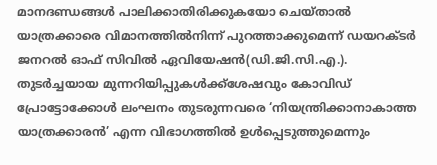മാനദണ്ഡങ്ങള്‍ പാലിക്കാതിരിക്കുകയോ ചെയ്താല്‍ യാത്രക്കാരെ വിമാനത്തില്‍നിന്ന് പുറത്താക്കുമെന്ന് ഡയറക്ടര്‍ ജനറല്‍ ഓഫ് സിവില്‍ ഏവിയേഷന്‍(ഡി.ജി.സി.എ.). തുടര്‍ച്ചയായ മുന്നറിയിപ്പുകള്‍ക്ക്‌ശേഷവും കോവിഡ് പ്രോട്ടോക്കോള്‍ ലംഘനം തുടരുന്നവരെ ‘നിയന്ത്രിക്കാനാകാത്ത യാത്രക്കാരന്‍’ എന്ന വിഭാഗത്തില്‍ ഉള്‍പ്പെടുത്തുമെന്നും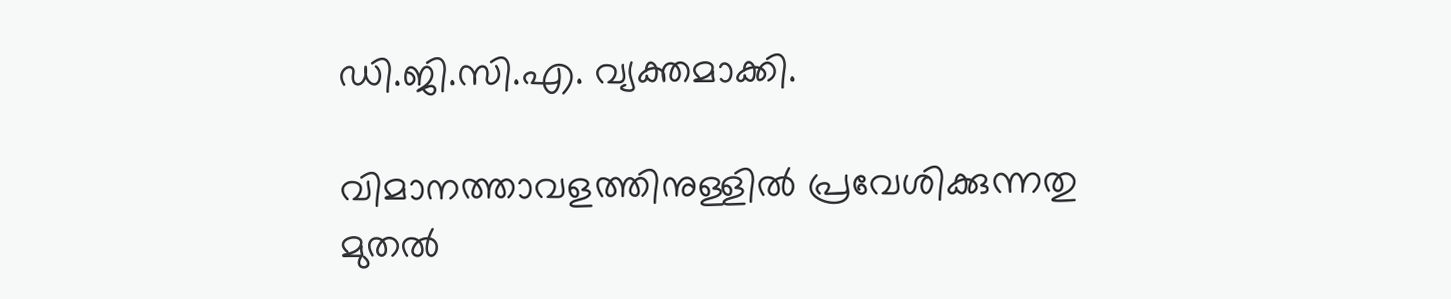ഡി.ജി.സി.എ. വ്യക്തമാക്കി.

വിമാനത്താവളത്തിനുള്ളില്‍ പ്രവേശിക്കുന്നതു മുതല്‍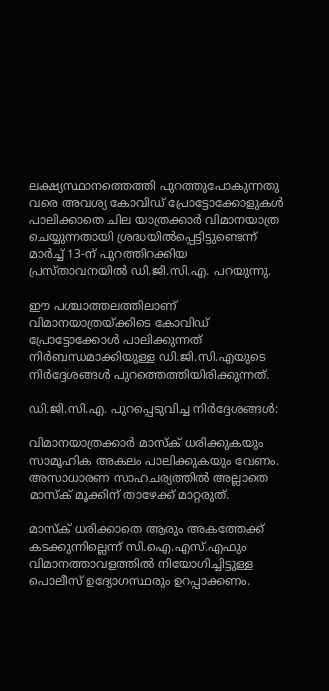ലക്ഷ്യസ്ഥാനത്തെത്തി പുറത്തുപോകുന്നതു വരെ അവശ്യ കോവിഡ് പ്രോട്ടോക്കോളുകള്‍ പാലിക്കാതെ ചില യാത്രക്കാര്‍ വിമാനയാത്ര ചെയ്യുന്നതായി ശ്രദ്ധയില്‍പ്പെട്ടിട്ടുണ്ടെന്ന് മാര്‍ച്ച് 13-ന് പുറത്തിറക്കിയ പ്രസ്താവനയില്‍ ഡി.ജി.സി.എ. പറയുന്നു.

ഈ പശ്ചാത്തലത്തിലാണ് വിമാനയാത്രയ്ക്കിടെ കോവിഡ് പ്രോട്ടോക്കോള്‍ പാലിക്കുന്നത് നിര്‍ബന്ധമാക്കിയുള്ള ഡി.ജി.സി.എയുടെ നിര്‍ദ്ദേശങ്ങള്‍ പുറത്തെത്തിയിരിക്കുന്നത്.

ഡി.ജി.സി.എ. പുറപ്പെടുവിച്ച നിര്‍ദ്ദേശങ്ങള്‍:

വിമാനയാത്രക്കാര്‍ മാസ്‌ക് ധരിക്കുകയും സാമൂഹിക അകലം പാലിക്കുകയും വേണം. അസാധാരണ സാഹചര്യത്തില്‍ അല്ലാതെ മാസ്‌ക് മൂക്കിന് താഴേക്ക് മാറ്റരുത്.

മാസ്‌ക് ധരിക്കാതെ ആരും അകത്തേക്ക് കടക്കുന്നില്ലെന്ന് സി.ഐ.എസ്.എഫും വിമാനത്താവളത്തില്‍ നിയോഗിച്ചിട്ടുള്ള പൊലീസ് ഉദ്യോഗസ്ഥരും ഉറപ്പാക്കണം.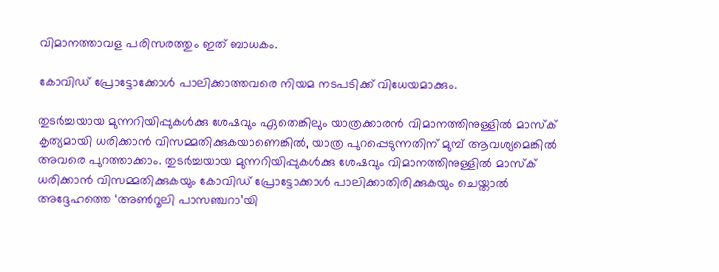വിമാനത്താവള പരിസരത്തും ഇത് ബാധകം.

കോവിഡ് പ്രോട്ടോക്കോള്‍ പാലിക്കാത്തവരെ നിയമ നടപടിക്ക് വിധേയമാക്കും.

തുടര്‍ച്ചയായ മുന്നറിയിപ്പുകള്‍ക്കു ശേഷവും ഏതെങ്കിലും യാത്രക്കാരന്‍ വിമാനത്തിനുള്ളില്‍ മാസ്‌ക് കൃത്യമായി ധരിക്കാന്‍ വിസമ്മതിക്കുകയാണെങ്കില്‍, യാത്ര പുറപ്പെടുന്നതിന് മുമ്പ് ആവശ്യമെങ്കില്‍ അവരെ പുറത്താക്കാം. തുടര്‍ച്ചയായ മുന്നറിയിപ്പുകള്‍ക്കു ശേഷവും വിമാനത്തിനുള്ളില്‍ മാസ്‌ക് ധരിക്കാന്‍ വിസമ്മതിക്കുകയും കോവിഡ് പ്രോട്ടോക്കാള്‍ പാലിക്കാതിരിക്കുകയും ചെയ്താല്‍ അദ്ദേഹത്തെ ‘അണ്‍റൂലി പാസഞ്ചറാ’യി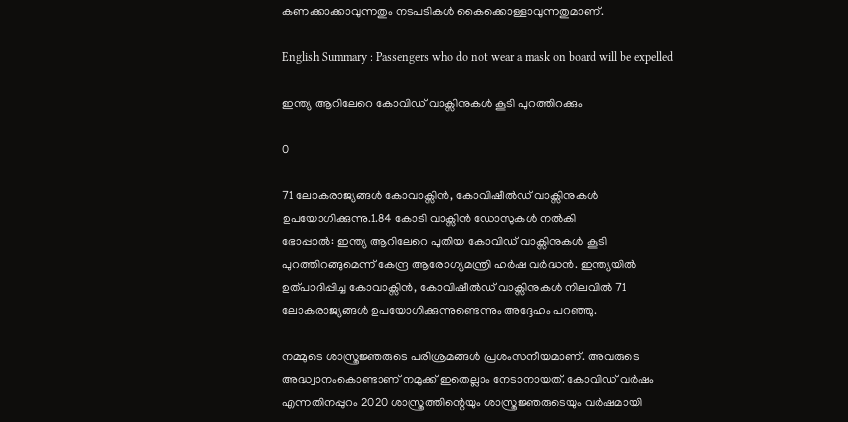കണക്കാക്കാവുന്നതും നടപടികള്‍ കൈക്കൊള്ളാവുന്നതുമാണ്.

English Summary : Passengers who do not wear a mask on board will be expelled

ഇന്ത്യ ആറിലേറെ കോവിഡ് വാക്സിനുകള്‍ കൂടി പുറത്തിറക്കും

0

71 ലോകരാജ്യങ്ങള്‍ കോവാക്സിന്‍, കോവിഷീല്‍ഡ് വാക്സിനുകള്‍ ഉപയോഗിക്കുന്നു.1.84 കോടി വാക്സിന്‍ ഡോസുകള്‍ നല്‍കി
ഭോപ്പാല്‍: ഇന്ത്യ ആറിലേറെ പുതിയ കോവിഡ് വാക്സിനുകള്‍ കൂടി പുറത്തിറങ്ങുമെന്ന് കേന്ദ്ര ആരോഗ്യമന്ത്രി ഹര്‍ഷ വര്‍ദ്ധന്‍. ഇന്ത്യയില്‍ ഉത്പാദിപ്പിച്ച കോവാക്സിന്‍, കോവിഷീല്‍ഡ് വാക്സിനുകള്‍ നിലവില്‍ 71 ലോകരാജ്യങ്ങള്‍ ഉപയോഗിക്കുന്നുണ്ടെന്നും അദ്ദേഹം പറഞ്ഞു.

നമ്മുടെ ശാസ്ത്രജ്ഞരുടെ പരിശ്രമങ്ങള്‍ പ്രശംസനീയമാണ്. അവരുടെ അദ്ധ്വാനംകൊണ്ടാണ് നമുക്ക് ഇതെല്ലാം നേടാനായത്. കോവിഡ് വര്‍ഷം എന്നതിനപ്പുറം 2020 ശാസ്ത്രത്തിന്റെയും ശാസ്ത്രജ്ഞരുടെയും വര്‍ഷമായി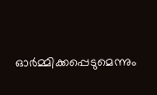ഓര്‍മ്മിക്കപ്പെടുമെന്നും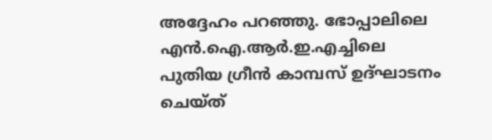അദ്ദേഹം പറഞ്ഞു. ഭോപ്പാലിലെ എന്‍.ഐ.ആര്‍.ഇ.എച്ചിലെ പുതിയ ഗ്രീന്‍ കാമ്പസ് ഉദ്ഘാടനം ചെയ്ത്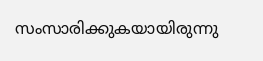സംസാരിക്കുകയായിരുന്നു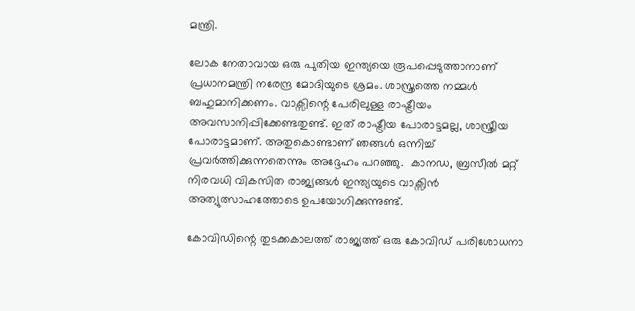മന്ത്രി.

ലോക നേതാവായ ഒരു പുതിയ ഇന്ത്യയെ രൂപപ്പെടുത്താനാണ് പ്രധാനമന്ത്രി നരേന്ദ്ര മോദിയുടെ ശ്രമം. ശാസ്ത്രത്തെ നമ്മള്‍ ബഹുമാനിക്കണം. വാക്സിന്റെ പേരിലുള്ള രാഷ്ട്രീയം അവസാനിപ്പിക്കേണ്ടതുണ്ട്. ഇത് രാഷ്ട്രീയ പോരാട്ടമല്ല, ശാസ്ത്രീയ പോരാട്ടമാണ്. അതുകൊണ്ടാണ് ഞങ്ങള്‍ ഒന്നിച്ച് പ്രവര്‍ത്തിക്കുന്നതെന്നും അദ്ദേഹം പറഞ്ഞു.  കാനഡ, ബ്രസീല്‍ മറ്റ് നിരവധി വികസിത രാജ്യങ്ങള്‍ ഇന്ത്യയുടെ വാക്സിന്‍ അത്യുത്സാഹത്തോടെ ഉപയോഗിക്കുന്നുണ്ട്.

കോവിഡിന്റെ തുടക്കകാലത്ത് രാജ്യത്ത് ഒരു കോവിഡ് പരിശോധനാ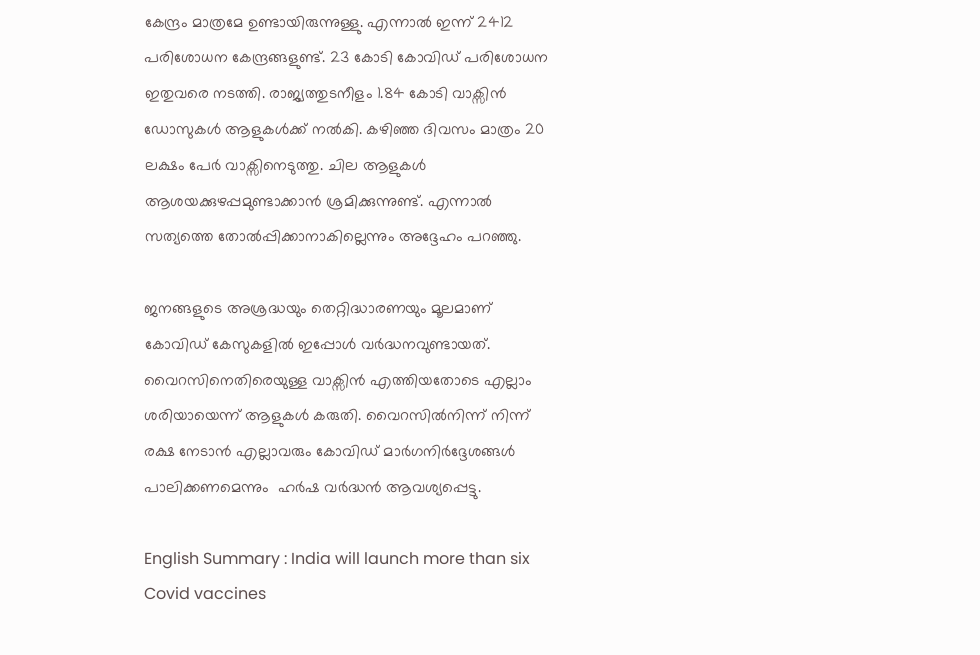കേന്ദ്രം മാത്രമേ ഉണ്ടായിരുന്നുള്ളു. എന്നാല്‍ ഇന്ന് 2412 പരിശോധന കേന്ദ്രങ്ങളുണ്ട്. 23 കോടി കോവിഡ് പരിശോധന ഇതുവരെ നടത്തി. രാജ്യത്തുടനീളം 1.84 കോടി വാക്സിന്‍ ഡോസുകള്‍ ആളുകള്‍ക്ക് നല്‍കി. കഴിഞ്ഞ ദിവസം മാത്രം 20 ലക്ഷം പേര്‍ വാക്സിനെടുത്തു. ചില ആളുകള്‍ ആശയക്കുഴപ്പമുണ്ടാക്കാന്‍ ശ്രമിക്കുന്നുണ്ട്. എന്നാല്‍ സത്യത്തെ തോല്‍പ്പിക്കാനാകില്ലെന്നും അദ്ദേഹം പറഞ്ഞു.

ജനങ്ങളുടെ അശ്രദ്ധയും തെറ്റിദ്ധാരണയും മൂലമാണ് കോവിഡ് കേസുകളില്‍ ഇപ്പോള്‍ വര്‍ദ്ധനവുണ്ടായത്. വൈറസിനെതിരെയുള്ള വാക്സിന്‍ എത്തിയതോടെ എല്ലാം ശരിയായെന്ന് ആളുകള്‍ കരുതി. വൈറസില്‍നിന്ന് നിന്ന് രക്ഷ നേടാന്‍ എല്ലാവരും കോവിഡ് മാര്‍ഗനിര്‍ദ്ദേശങ്ങള്‍ പാലിക്കണമെന്നും  ഹര്‍ഷ വര്‍ദ്ധന്‍ ആവശ്യപ്പെട്ടു.

English Summary : India will launch more than six Covid vaccines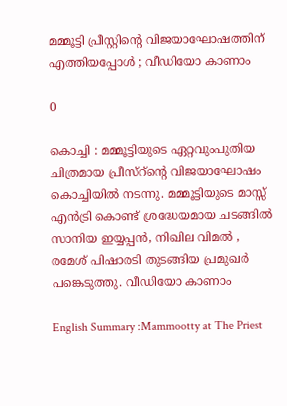മമ്മൂട്ടി പ്രീസ്റ്റിന്റെ വിജയാഘോഷത്തിന് എത്തിയപ്പോൾ ; വീഡിയോ കാണാം

0

കൊച്ചി : മമ്മൂട്ടിയുടെ ഏറ്റവുംപുതിയ ചിത്രമായ പ്രീസ്റ്ന്റെ വിജയാഘോഷം കൊച്ചിയിൽ നടന്നു. മമ്മൂട്ടിയുടെ മാസ്സ് എൻട്രി കൊണ്ട് ശ്രദ്ധേയമായ ചടങ്ങിൽ സാനിയ ഇയ്യപ്പൻ, നിഖില വിമൽ , രമേശ് പിഷാരടി തുടങ്ങിയ പ്രമുഖർ പങ്കെടുത്തു. വീഡിയോ കാണാം

English Summary :Mammootty at The Priest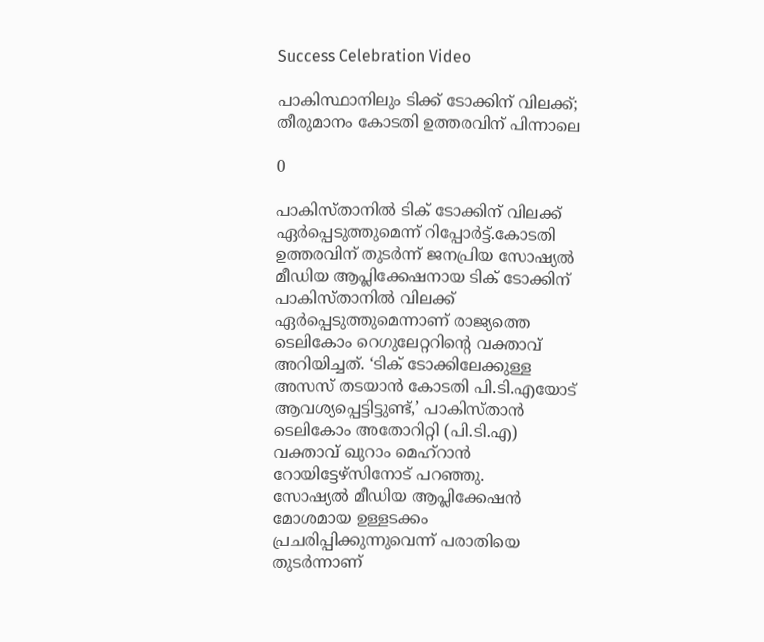Success Celebration Video

പാകിസ്ഥാനിലും ടിക്ക് ടോക്കിന് വിലക്ക്; തീരുമാനം കോടതി ഉത്തരവിന് പിന്നാലെ

0

പാകിസ്താനില്‍ ടിക് ടോക്കിന് വിലക്ക് ഏര്‍പ്പെടുത്തുമെന്ന് റിപ്പോര്‍ട്ട്.കോടതി ഉത്തരവിന് തുടര്‍ന്ന് ജനപ്രിയ സോഷ്യല്‍ മീഡിയ ആപ്ലിക്കേഷനായ ടിക് ടോക്കിന് പാകിസ്താനില്‍ വിലക്ക് ഏര്‍പ്പെടുത്തുമെന്നാണ് രാജ്യത്തെ ടെലികോം റെഗുലേറ്ററിന്റെ വക്താവ് അറിയിച്ചത്. ‘ടിക് ടോക്കിലേക്കുള്ള അസസ് തടയാന്‍ കോടതി പി.ടി.എയോട് ആവശ്യപ്പെട്ടിട്ടുണ്ട്,’ പാകിസ്താന്‍ ടെലികോം അതോറിറ്റി (പി.ടി.എ) വക്താവ് ഖുറാം മെഹ്‌റാന്‍ റോയിട്ടേഴ്‌സിനോട് പറഞ്ഞു.
സോഷ്യല്‍ മീഡിയ ആപ്ലിക്കേഷന്‍ മോശമായ ഉള്ളടക്കം പ്രചരിപ്പിക്കുന്നുവെന്ന് പരാതിയെ തുടര്‍ന്നാണ്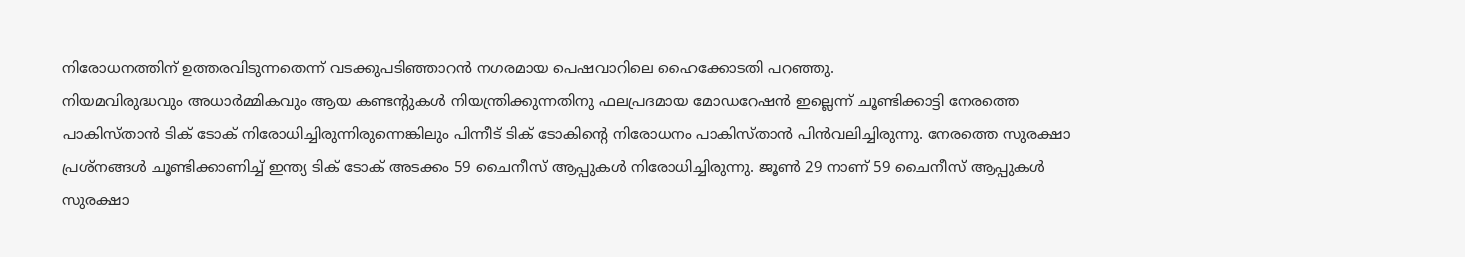നിരോധനത്തിന് ഉത്തരവിടുന്നതെന്ന് വടക്കുപടിഞ്ഞാറന്‍ നഗരമായ പെഷവാറിലെ ഹൈക്കോടതി പറഞ്ഞു.
നിയമവിരുദ്ധവും അധാര്‍മ്മികവും ആയ കണ്ടന്റുകള്‍ നിയന്ത്രിക്കുന്നതിനു ഫലപ്രദമായ മോഡറേഷന്‍ ഇല്ലെന്ന് ചൂണ്ടിക്കാട്ടി നേരത്തെ പാകിസ്താന്‍ ടിക് ടോക് നിരോധിച്ചിരുന്നിരുന്നെങ്കിലും പിന്നീട് ടിക് ടോകിന്റെ നിരോധനം പാകിസ്താന്‍ പിന്‍വലിച്ചിരുന്നു. നേരത്തെ സുരക്ഷാ പ്രശ്‌നങ്ങള്‍ ചൂണ്ടിക്കാണിച്ച് ഇന്ത്യ ടിക് ടോക് അടക്കം 59 ചൈനീസ് ആപ്പുകള്‍ നിരോധിച്ചിരുന്നു. ജൂണ്‍ 29 നാണ് 59 ചൈനീസ് ആപ്പുകള്‍ സുരക്ഷാ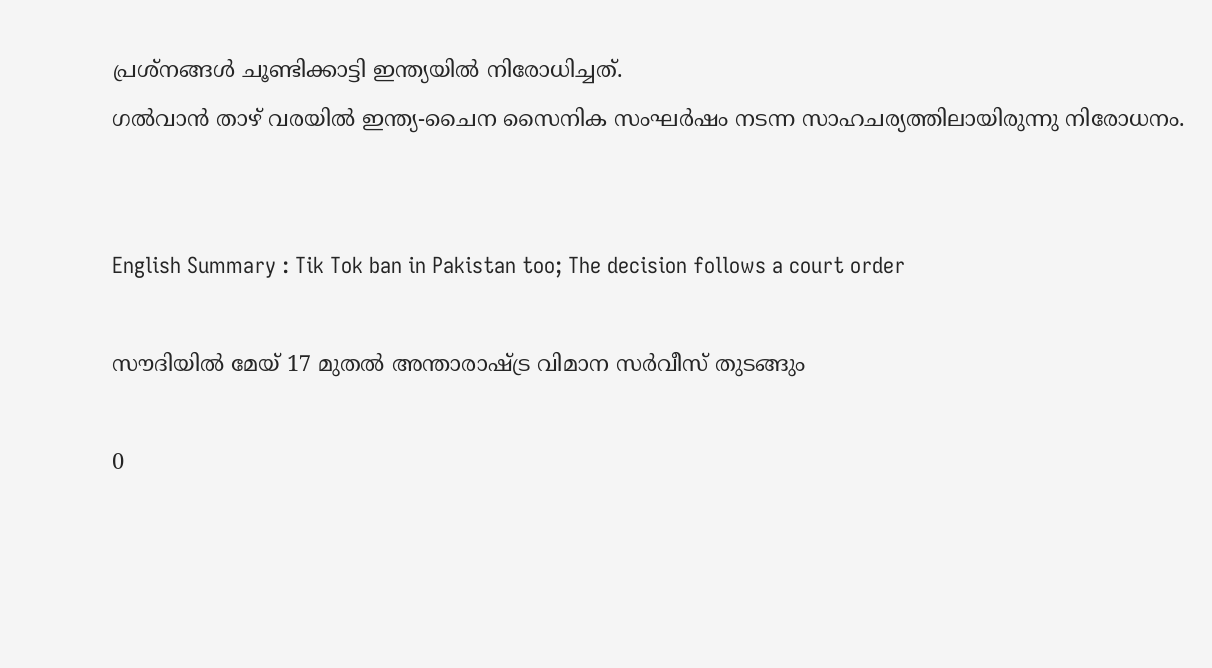പ്രശ്‌നങ്ങള്‍ ചൂണ്ടിക്കാട്ടി ഇന്ത്യയില്‍ നിരോധിച്ചത്.
ഗല്‍വാന്‍ താഴ് വരയില്‍ ഇന്ത്യ-ചൈന സൈനിക സംഘര്‍ഷം നടന്ന സാഹചര്യത്തിലായിരുന്നു നിരോധനം.


English Summary : Tik Tok ban in Pakistan too; The decision follows a court order

സൗദിയില്‍ മേയ് 17 മുതല്‍ അന്താരാഷ്ട്ര വിമാന സര്‍വീസ് തുടങ്ങും

0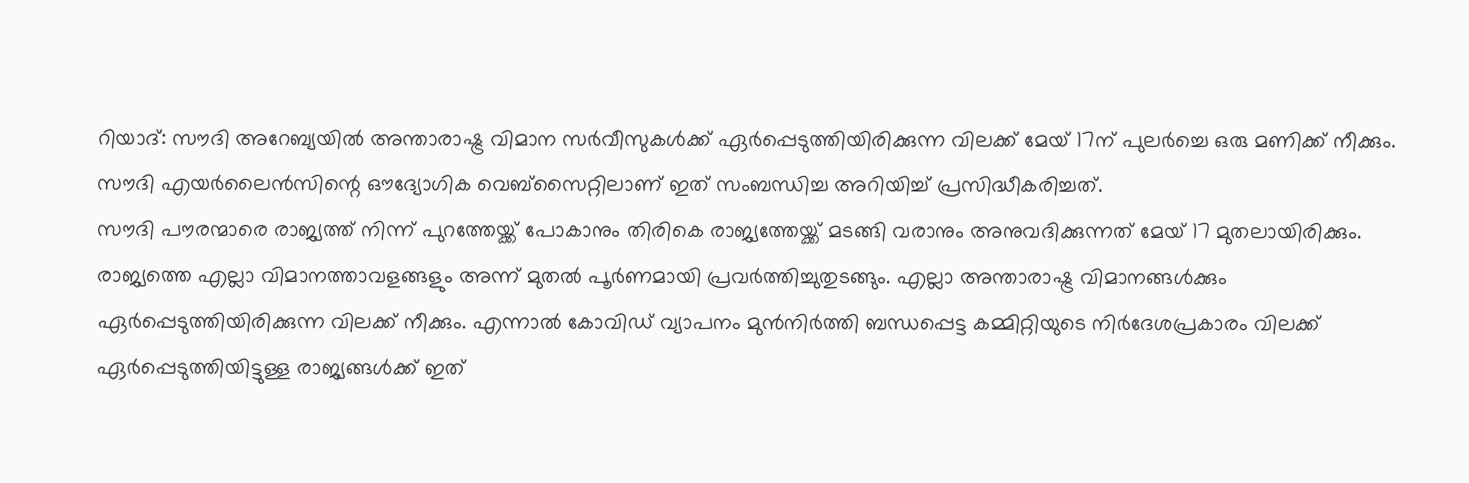റിയാദ്: സൗദി അറേബ്യയില്‍ അന്താരാഷ്ട്ര വിമാന സര്‍വീസുകള്‍ക്ക് ഏര്‍പ്പെടുത്തിയിരിക്കുന്ന വിലക്ക് മേയ് 17ന് പുലര്‍ച്ചെ ഒരു മണിക്ക് നീക്കും. സൗദി എയര്‍ലൈന്‍സിന്റെ ഔദ്യോഗിക വെബ്‌സൈറ്റിലാണ് ഇത് സംബന്ധിച്ച അറിയിച്ച് പ്രസിദ്ധീകരിച്ചത്.
സൗദി പൗരന്മാരെ രാജ്യത്ത് നിന്ന് പുറത്തേയ്ക്ക് പോകാനും തിരികെ രാജ്യത്തേയ്ക്ക് മടങ്ങി വരാനും അനുവദിക്കുന്നത് മേയ് 17 മുതലായിരിക്കും. രാജ്യത്തെ എല്ലാ വിമാനത്താവളങ്ങളും അന്ന് മുതല്‍ പൂര്‍ണമായി പ്രവര്‍ത്തിച്ചുതുടങ്ങും. എല്ലാ അന്താരാഷ്ട്ര വിമാനങ്ങള്‍ക്കും ഏര്‍പ്പെടുത്തിയിരിക്കുന്ന വിലക്ക് നീക്കും. എന്നാല്‍ കോവിഡ് വ്യാപനം മുന്‍നിര്‍ത്തി ബന്ധപ്പെട്ട കമ്മിറ്റിയുടെ നിര്‍ദേശപ്രകാരം വിലക്ക് ഏര്‍പ്പെടുത്തിയിട്ടുള്ള രാജ്യങ്ങള്‍ക്ക് ഇത്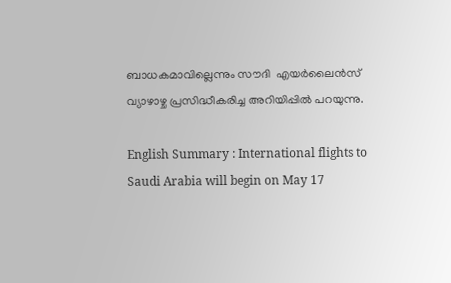ബാധകമാവില്ലെന്നും സൗദി  എയര്‍ലൈന്‍സ് വ്യാഴാഴ്ച പ്രസിദ്ധീകരിച്ച അറിയിപ്പില്‍ പറയുന്നു.

English Summary : International flights to Saudi Arabia will begin on May 17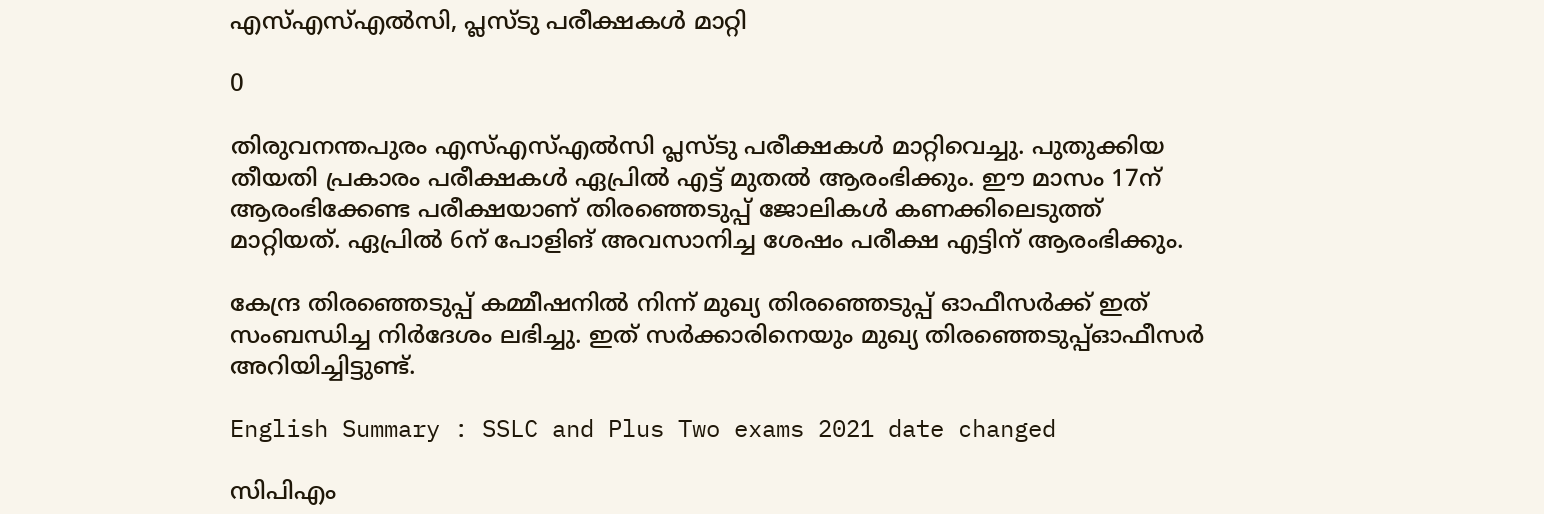എസ്എസ്എല്‍സി, പ്ലസ്ടു പരീക്ഷകള്‍ മാറ്റി

0

തിരുവനന്തപുരം എസ്എസ്എല്‍സി പ്ലസ്ടു പരീക്ഷകള്‍ മാറ്റിവെച്ചു. പുതുക്കിയ തീയതി പ്രകാരം പരീക്ഷകള്‍ ഏപ്രില്‍ എട്ട് മുതല്‍ ആരംഭിക്കും. ഈ മാസം 17ന് ആരംഭിക്കേണ്ട പരീക്ഷയാണ് തിരഞ്ഞെടുപ്പ് ജോലികള്‍ കണക്കിലെടുത്ത് മാറ്റിയത്. ഏപ്രില്‍ 6ന് പോളിങ് അവസാനിച്ച ശേഷം പരീക്ഷ എട്ടിന് ആരംഭിക്കും.

കേന്ദ്ര തിരഞ്ഞെടുപ്പ് കമ്മീഷനില്‍ നിന്ന് മുഖ്യ തിരഞ്ഞെടുപ്പ് ഓഫീസര്‍ക്ക് ഇത് സംബന്ധിച്ച നിര്‍ദേശം ലഭിച്ചു. ഇത് സര്‍ക്കാരിനെയും മുഖ്യ തിരഞ്ഞെടുപ്പ്ഓഫീസര്‍ അറിയിച്ചിട്ടുണ്ട്.

English Summary : SSLC and Plus Two exams 2021 date changed

സിപിഎം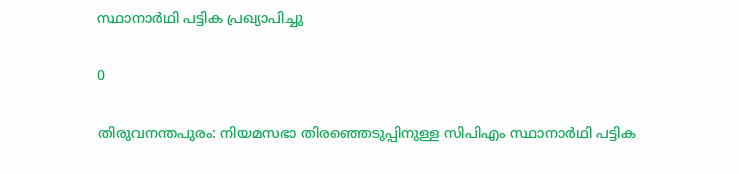സ്ഥാനാര്‍ഥി പട്ടിക പ്രഖ്യാപിച്ചു

0

തിരുവനന്തപുരം: നിയമസഭാ തിരഞ്ഞെടുപ്പിനുള്ള സിപിഎം സ്ഥാനാര്‍ഥി പട്ടിക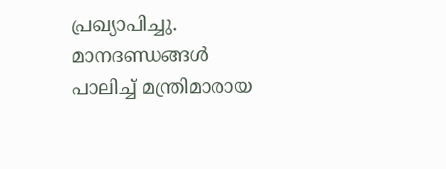പ്രഖ്യാപിച്ചു. മാനദണ്ഡങ്ങള്‍ പാലിച്ച് മന്ത്രിമാരായ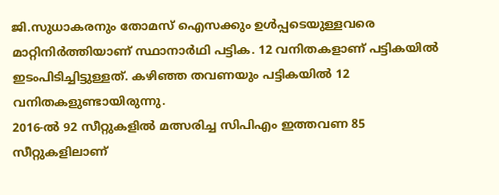ജി.സുധാകരനും തോമസ് ഐസക്കും ഉള്‍പ്പടെയുള്ളവരെ മാറ്റിനിര്‍ത്തിയാണ് സ്ഥാനാര്‍ഥി പട്ടിക. 12 വനിതകളാണ് പട്ടികയില്‍ ഇടംപിടിച്ചിട്ടുള്ളത്. കഴിഞ്ഞ തവണയും പട്ടികയില്‍ 12 വനിതകളുണ്ടായിരുന്നു.
2016-ല്‍ 92 സീറ്റുകളില്‍ മത്സരിച്ച സിപിഎം ഇത്തവണ 85 സീറ്റുകളിലാണ്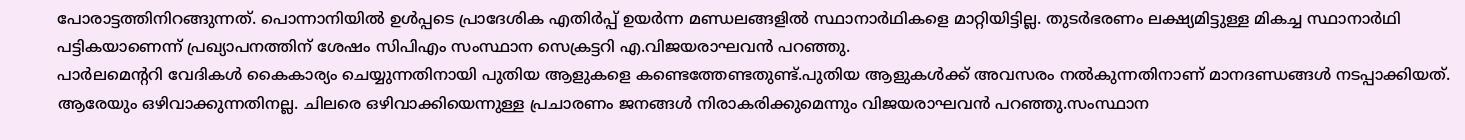പോരാട്ടത്തിനിറങ്ങുന്നത്. പൊന്നാനിയില്‍ ഉള്‍പ്പടെ പ്രാദേശിക എതിര്‍പ്പ് ഉയര്‍ന്ന മണ്ഡലങ്ങളില്‍ സ്ഥാനാര്‍ഥികളെ മാറ്റിയിട്ടില്ല. തുടര്‍ഭരണം ലക്ഷ്യമിട്ടുള്ള മികച്ച സ്ഥാനാര്‍ഥി പട്ടികയാണെന്ന് പ്രഖ്യാപനത്തിന് ശേഷം സിപിഎം സംസ്ഥാന സെക്രട്ടറി എ.വിജയരാഘവന്‍ പറഞ്ഞു.
പാര്‍ലമെന്ററി വേദികള്‍ കൈകാര്യം ചെയ്യുന്നതിനായി പുതിയ ആളുകളെ കണ്ടെത്തേണ്ടതുണ്ട്.പുതിയ ആളുകള്‍ക്ക് അവസരം നല്‍കുന്നതിനാണ് മാനദണ്ഡങ്ങള്‍ നടപ്പാക്കിയത്. ആരേയും ഒഴിവാക്കുന്നതിനല്ല. ചിലരെ ഒഴിവാക്കിയെന്നുള്ള പ്രചാരണം ജനങ്ങള്‍ നിരാകരിക്കുമെന്നും വിജയരാഘവന്‍ പറഞ്ഞു.സംസ്ഥാന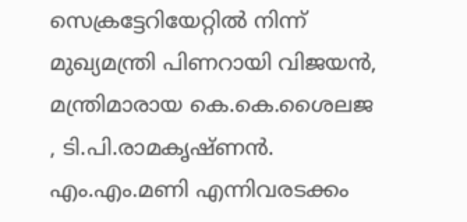സെക്രട്ടേറിയേറ്റില്‍ നിന്ന് മുഖ്യമന്ത്രി പിണറായി വിജയന്‍, മന്ത്രിമാരായ കെ.കെ.ശൈലജ , ടി.പി.രാമകൃഷ്ണന്‍. എം.എം.മണി എന്നിവരടക്കം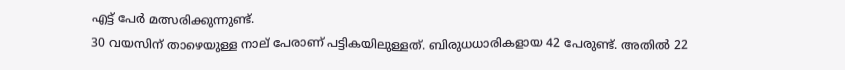എട്ട് പേര്‍ മത്സരിക്കുന്നുണ്ട്.
30 വയസിന് താഴെയുള്ള നാല് പേരാണ് പട്ടികയിലുള്ളത്. ബിരുധധാരികളായ 42 പേരുണ്ട്. അതില്‍ 22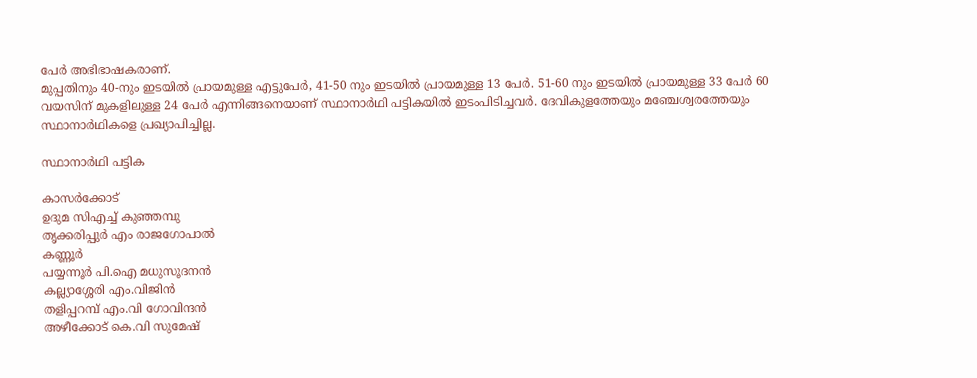പേര്‍ അഭിഭാഷകരാണ്.
മുപ്പതിനും 40-നും ഇടയില്‍ പ്രായമുള്ള എട്ടുപേര്‍, 41-50 നും ഇടയില്‍ പ്രായമുള്ള 13 പേര്‍. 51-60 നും ഇടയില്‍ പ്രായമുള്ള 33 പേര്‍ 60 വയസിന് മുകളിലുള്ള 24 പേര്‍ എന്നിങ്ങനെയാണ് സ്ഥാനാര്‍ഥി പട്ടികയില്‍ ഇടംപിടിച്ചവര്‍. ദേവികുളത്തേയും മഞ്ചേശ്വരത്തേയും സ്ഥാനാര്‍ഥികളെ പ്രഖ്യാപിച്ചില്ല.

സ്ഥാനാര്‍ഥി പട്ടിക

കാസര്‍ക്കോട്
ഉദുമ സിഎച്ച് കുഞ്ഞമ്പു
തൃക്കരിപ്പുര്‍ എം രാജഗോപാല്‍
കണ്ണൂര്‍
പയ്യന്നൂര്‍ പി.ഐ മധുസൂദനന്‍
കല്ല്യാശ്ശേരി എം.വിജിന്‍
തളിപ്പറമ്പ് എം.വി ഗോവിന്ദന്‍
അഴീക്കോട് കെ.വി സുമേഷ്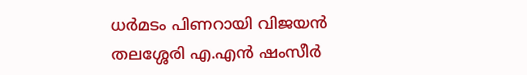ധര്‍മടം പിണറായി വിജയന്‍
തലശ്ശേരി എ.എന്‍ ഷംസീര്‍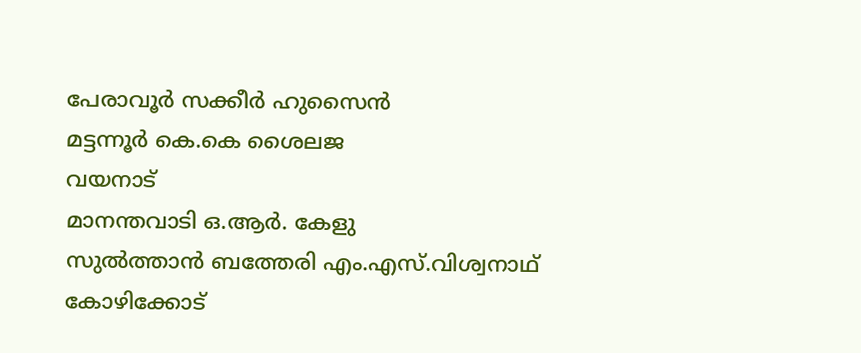പേരാവൂര്‍ സക്കീര്‍ ഹുസൈന്‍
മട്ടന്നൂര്‍ കെ.കെ ശൈലജ
വയനാട്
മാനന്തവാടി ഒ.ആര്‍. കേളു
സുല്‍ത്താന്‍ ബത്തേരി എം.എസ്.വിശ്വനാഥ്
കോഴിക്കോട്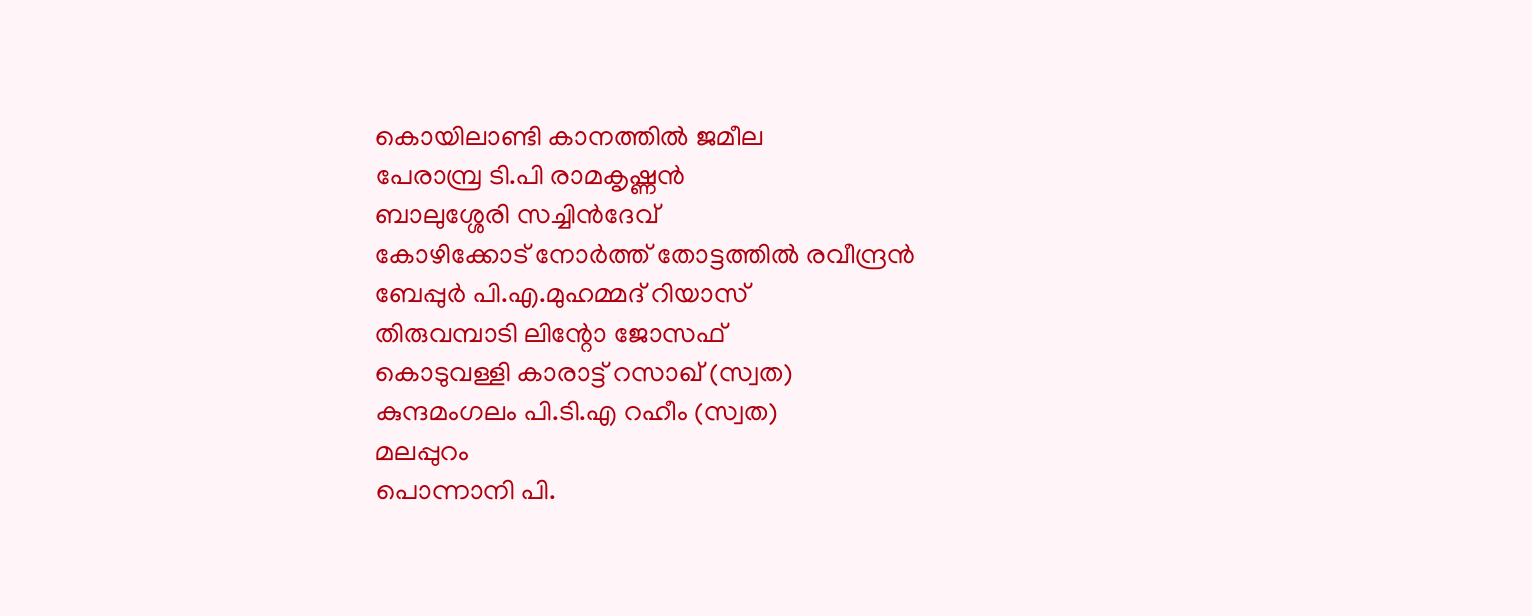കൊയിലാണ്ടി കാനത്തില്‍ ജമീല
പേരാമ്പ്ര ടി.പി രാമകൃഷ്ണന്‍
ബാലുശ്ശേരി സച്ചിന്‍ദേവ്
കോഴിക്കോട് നോര്‍ത്ത് തോട്ടത്തില്‍ രവീന്ദ്രന്‍
ബേപ്പുര്‍ പി.എ.മുഹമ്മദ് റിയാസ്
തിരുവമ്പാടി ലിന്റോ ജോസഫ്
കൊടുവള്ളി കാരാട്ട് റസാഖ് (സ്വത)
കുന്ദമംഗലം പി.ടി.എ റഹീം (സ്വത)
മലപ്പുറം
പൊന്നാനി പി.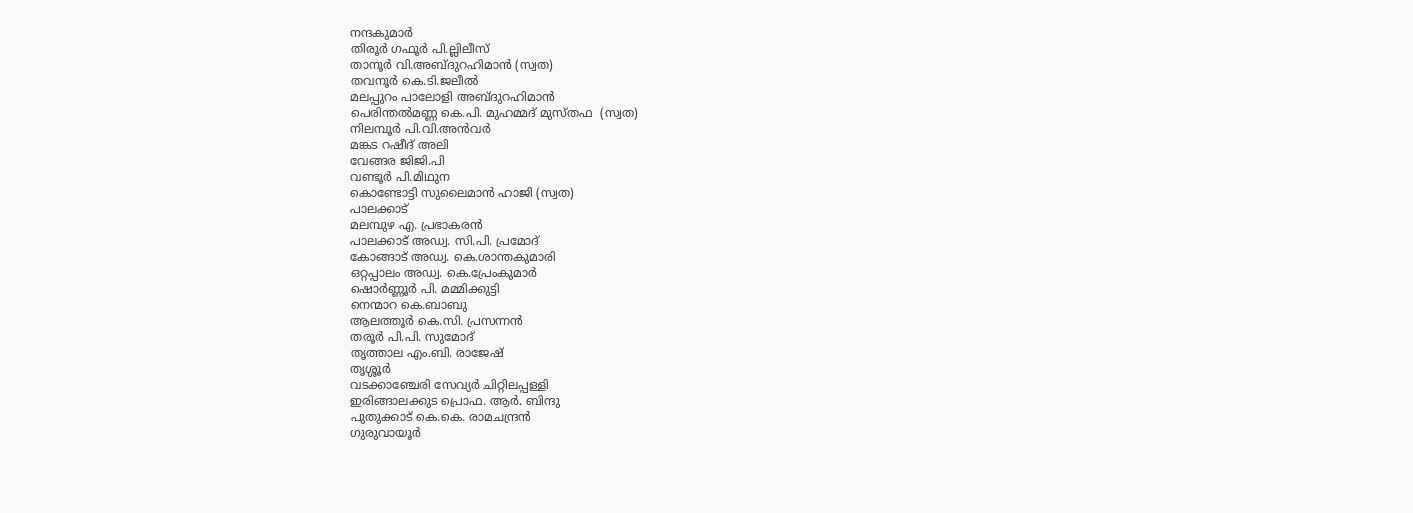നന്ദകുമാര്‍
തിരൂര്‍ ഗഫൂര്‍ പി.ല്ലിലീസ്
താനൂര്‍ വി.അബ്ദുറഹിമാന്‍ (സ്വത)
തവനൂര്‍ കെ.ടി.ജലീല്‍
മലപ്പുറം പാലോളി അബ്ദുറഹിമാന്‍
പെരിന്തല്‍മണ്ണ കെ.പി. മുഹമ്മദ് മുസ്തഫ  (സ്വത)
നിലമ്പൂര്‍ പി.വി.അന്‍വര്‍
മങ്കട റഷീദ് അലി
വേങ്ങര ജിജി.പി
വണ്ടൂര്‍ പി.മിഥുന
കൊണ്ടോട്ടി സുലൈമാന്‍ ഹാജി (സ്വത)
പാലക്കാട്
മലമ്പുഴ എ. പ്രഭാകരന്‍
പാലക്കാട് അഡ്വ. സി.പി. പ്രമോദ്
കോങ്ങാട് അഡ്വ. കെ.ശാന്തകുമാരി
ഒറ്റപ്പാലം അഡ്വ. കെ.പ്രേംകുമാര്‍
ഷൊര്‍ണ്ണൂര്‍ പി. മമ്മിക്കുട്ടി
നെന്മാറ കെ.ബാബു
ആലത്തൂര്‍ കെ.സി. പ്രസന്നന്‍
തരൂര്‍ പി.പി. സുമോദ്
തൃത്താല എം.ബി. രാജേഷ്
തൃശ്ശൂര്‍
വടക്കാഞ്ചേരി സേവ്യര്‍ ചിറ്റിലപ്പള്ളി
ഇരിങ്ങാലക്കുട പ്രൊഫ. ആര്‍. ബിന്ദു
പുതുക്കാട് കെ.കെ. രാമചന്ദ്രന്‍
ഗുരുവായൂര്‍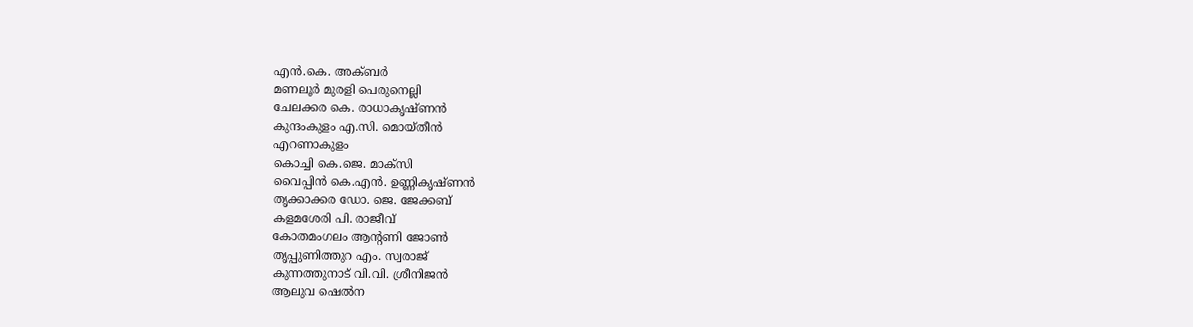എന്‍.കെ. അക്ബര്‍
മണലൂര്‍ മുരളി പെരുനെല്ലി
ചേലക്കര കെ. രാധാകൃഷ്ണന്‍
കുന്ദംകുളം എ.സി. മൊയ്തീന്‍
എറണാകുളം
കൊച്ചി കെ.ജെ. മാക്സി
വൈപ്പിന്‍ കെ.എന്‍. ഉണ്ണികൃഷ്ണന്‍
തൃക്കാക്കര ഡോ. ജെ. ജേക്കബ്
കളമശേരി പി. രാജീവ്
കോതമംഗലം ആന്റണി ജോണ്‍
തൃപ്പുണിത്തുറ എം. സ്വരാജ്
കുന്നത്തുനാട് വി.വി. ശ്രീനിജന്‍
ആലുവ ഷെല്‍ന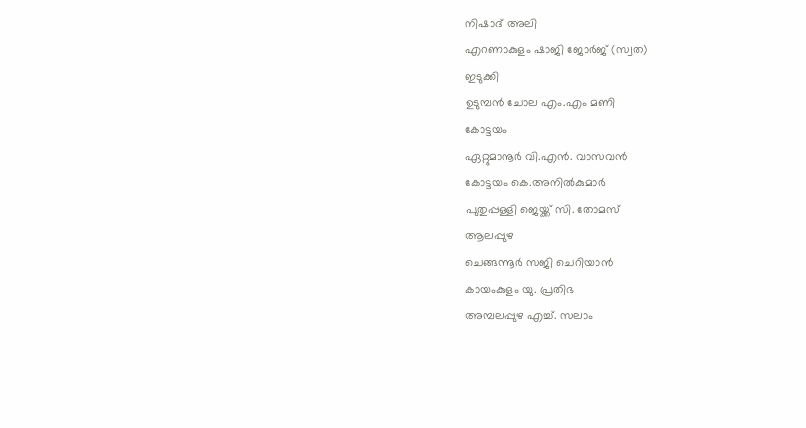നിഷാദ് അലി
എറണാകുളം ഷാജി ജോര്‍ജ് (സ്വത)
ഇടുക്കി
ഉടുമ്പന്‍ ചോല എം.എം മണി
കോട്ടയം
ഏറ്റുമാനൂര്‍ വി.എന്‍. വാസവന്‍
കോട്ടയം കെ.അനില്‍കുമാര്‍
പുതുപ്പള്ളി ജെയ്ക്ക് സി. തോമസ്
ആലപ്പുഴ
ചെങ്ങന്നൂര്‍ സജി ചെറിയാന്‍
കായംകുളം യു. പ്രതിഭ
അമ്പലപ്പുഴ എച്ച്. സലാം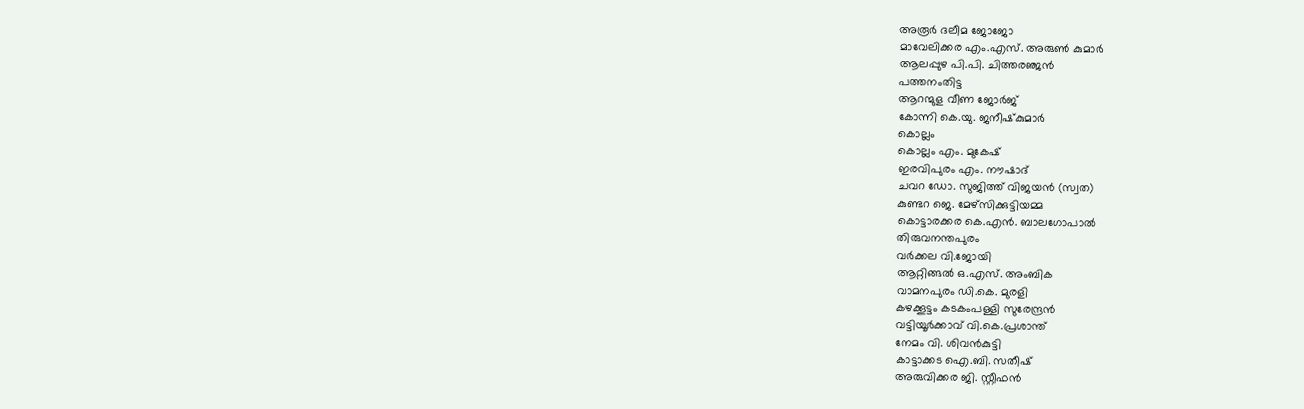അരൂര്‍ ദലീമ ജോജോ
മാവേലിക്കര എം.എസ്. അരുണ്‍ കുമാര്‍
ആലപ്പുഴ പി.പി. ചിത്തരഞ്ജന്‍
പത്തനംതിട്ട
ആറന്മുള വീണ ജോര്‍ജ്
കോന്നി കെ.യു. ജനീഷ്‌കുമാര്‍
കൊല്ലം
കൊല്ലം എം. മുകേഷ്
ഇരവിപുരം എം. നൗഷാദ്
ചവറ ഡോ. സുജിത്ത് വിജയന്‍ (സ്വത)
കുണ്ടറ ജെ. മേഴ്സിക്കുട്ടിയമ്മ
കൊട്ടാരക്കര കെ.എന്‍. ബാലഗോപാല്‍
തിരുവനന്തപുരം
വര്‍ക്കല വി.ജോയി
ആറ്റിങ്ങല്‍ ഒ.എസ്. അംബിക
വാമനപുരം ഡി.കെ. മുരളി
കഴക്കൂട്ടം കടകംപള്ളി സുരേന്ദ്രന്‍
വട്ടിയൂര്‍ക്കാവ് വി.കെ.പ്രശാന്ത്
നേമം വി. ശിവന്‍കുട്ടി
കാട്ടാക്കട ഐ.ബി. സതീഷ്
അരുവിക്കര ജി. സ്റ്റീഫന്‍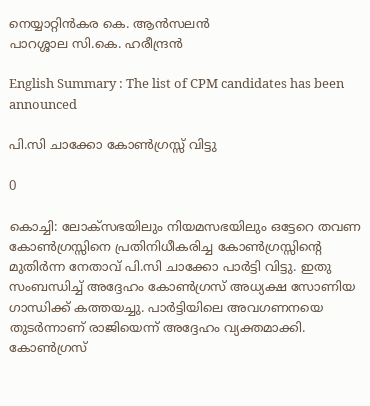നെയ്യാറ്റിന്‍കര കെ. ആന്‍സലന്‍
പാറശ്ശാല സി.കെ. ഹരീന്ദ്രന്‍

English Summary : The list of CPM candidates has been announced

പി.സി ചാക്കോ കോണ്‍ഗ്രസ്സ് വിട്ടു

0

കൊച്ചി: ലോക്‌സഭയിലും നിയമസഭയിലും ഒട്ടേറെ തവണ കോണ്‍ഗ്രസ്സിനെ പ്രതിനിധീകരിച്ച കോണ്‍ഗ്രസ്സിന്റെ മുതിര്‍ന്ന നേതാവ് പി.സി ചാക്കോ പാര്‍ട്ടി വിട്ടു. ഇതു സംബന്ധിച്ച് അദ്ദേഹം കോണ്‍ഗ്രസ് അധ്യക്ഷ സോണിയ ഗാന്ധിക്ക് കത്തയച്ചു. പാര്‍ട്ടിയിലെ അവഗണനയെ തുടര്‍ന്നാണ് രാജിയെന്ന് അദ്ദേഹം വ്യക്തമാക്കി. കോണ്‍ഗ്രസ്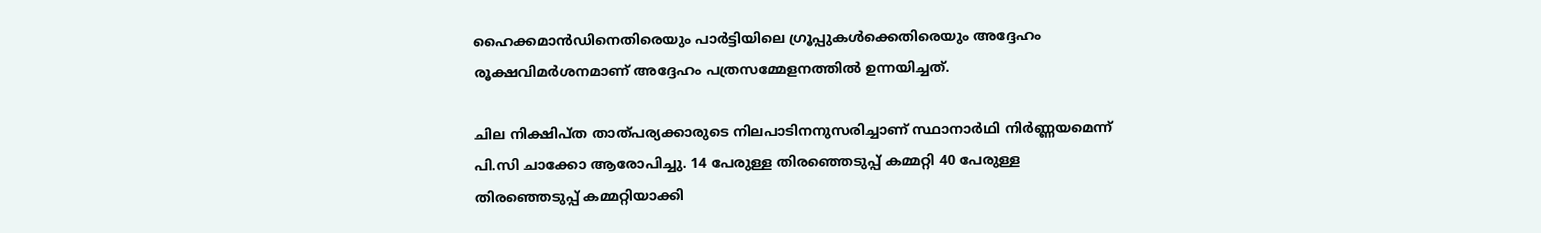ഹൈക്കമാന്‍ഡിനെതിരെയും പാര്‍ട്ടിയിലെ ഗ്രൂപ്പുകള്‍ക്കെതിരെയും അദ്ദേഹം രൂക്ഷവിമര്‍ശനമാണ് അദ്ദേഹം പത്രസമ്മേളനത്തില്‍ ഉന്നയിച്ചത്.

ചില നിക്ഷിപ്ത താത്പര്യക്കാരുടെ നിലപാടിനനുസരിച്ചാണ് സ്ഥാനാര്‍ഥി നിര്‍ണ്ണയമെന്ന് പി.സി ചാക്കോ ആരോപിച്ചു. 14 പേരുള്ള തിരഞ്ഞെടുപ്പ് കമ്മറ്റി 40 പേരുള്ള തിരഞ്ഞെടുപ്പ് കമ്മറ്റിയാക്കി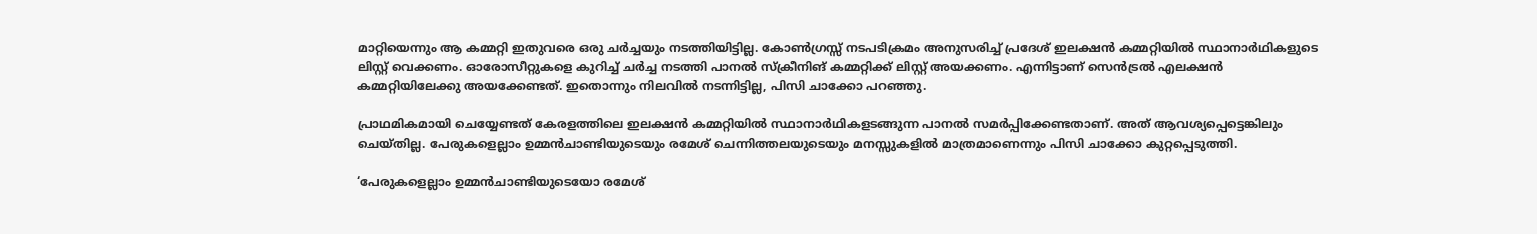മാറ്റിയെന്നും ആ കമ്മറ്റി ഇതുവരെ ഒരു ചര്‍ച്ചയും നടത്തിയിട്ടില്ല. കോണ്‍ഗ്രസ്സ് നടപടിക്രമം അനുസരിച്ച് പ്രദേശ് ഇലക്ഷന്‍ കമ്മറ്റിയില്‍ സ്ഥാനാര്‍ഥികളുടെ ലിസ്റ്റ് വെക്കണം. ഓരോസീറ്റുകളെ കുറിച്ച് ചര്‍ച്ച നടത്തി പാനല്‍ സ്‌ക്രീനിങ് കമ്മറ്റിക്ക് ലിസ്റ്റ് അയക്കണം. എന്നിട്ടാണ് സെന്‍ട്രല്‍ എലക്ഷന്‍ കമ്മറ്റിയിലേക്കു അയക്കേണ്ടത്. ഇതൊന്നും നിലവില്‍ നടന്നിട്ടില്ല, പിസി ചാക്കോ പറഞ്ഞു.

പ്രാഥമികമായി ചെയ്യേണ്ടത് കേരളത്തിലെ ഇലക്ഷന്‍ കമ്മറ്റിയില്‍ സ്ഥാനാര്‍ഥികളടങ്ങുന്ന പാനല്‍ സമര്‍പ്പിക്കേണ്ടതാണ്. അത് ആവശ്യപ്പെട്ടെങ്കിലും ചെയ്തില്ല. പേരുകളെല്ലാം ഉമ്മന്‍ചാണ്ടിയുടെയും രമേശ് ചെന്നിത്തലയുടെയും മനസ്സുകളില്‍ മാത്രമാണെന്നും പിസി ചാക്കോ കുറ്റപ്പെടുത്തി.

‘പേരുകളെല്ലാം ഉമ്മന്‍ചാണ്ടിയുടെയോ രമേശ്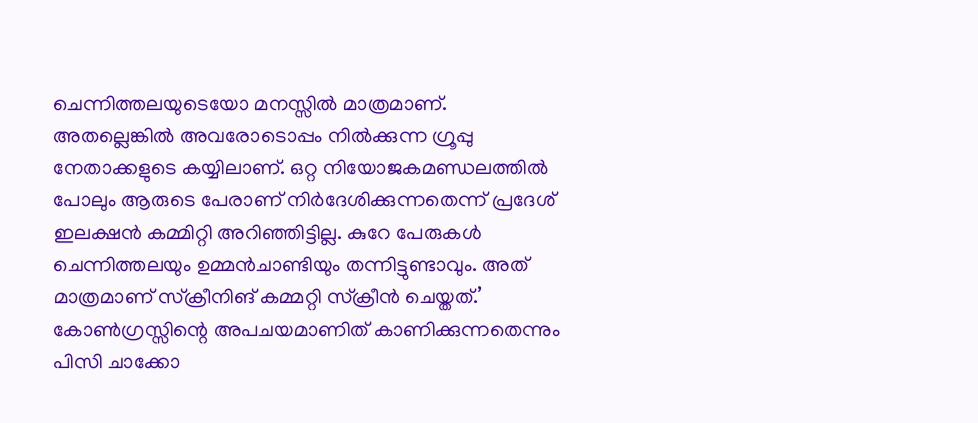ചെന്നിത്തലയുടെയോ മനസ്സില്‍ മാത്രമാണ്. അതല്ലെങ്കില്‍ അവരോടൊപ്പം നില്‍ക്കുന്ന ഗ്രൂപ്പു നേതാക്കളുടെ കയ്യിലാണ്. ഒറ്റ നിയോജകമണ്ഡലത്തില്‍ പോലും ആരുടെ പേരാണ് നിര്‍ദേശിക്കുന്നതെന്ന് പ്രദേശ് ഇലക്ഷന്‍ കമ്മിറ്റി അറിഞ്ഞിട്ടില്ല. കുറേ പേരുകള്‍ ചെന്നിത്തലയും ഉമ്മന്‍ചാണ്ടിയും തന്നിട്ടുണ്ടാവും. അത് മാത്രമാണ് സ്‌ക്രീനിങ് കമ്മറ്റി സ്‌ക്രീന്‍ ചെയ്തത്.’ കോണ്‍ഗ്രസ്സിന്റെ അപചയമാണിത് കാണിക്കുന്നതെന്നും പിസി ചാക്കോ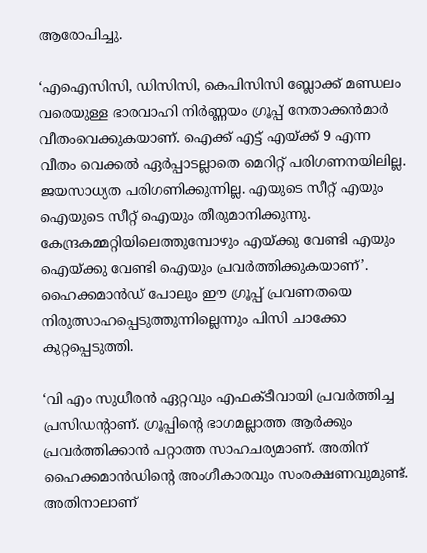ആരോപിച്ചു.

‘എഐസിസി, ഡിസിസി, കെപിസിസി ബ്ലോക്ക് മണ്ഡലം വരെയുള്ള ഭാരവാഹി നിര്‍ണ്ണയം ഗ്രൂപ്പ് നേതാക്കന്‍മാര്‍ വീതംവെക്കുകയാണ്. ഐക്ക് എട്ട് എയ്ക്ക് 9 എന്ന വീതം വെക്കല്‍ ഏര്‍പ്പാടല്ലാതെ മെറിറ്റ് പരിഗണനയിലില്ല. ജയസാധ്യത പരിഗണിക്കുന്നില്ല. എയുടെ സീറ്റ് എയും ഐയുടെ സീറ്റ് ഐയും തീരുമാനിക്കുന്നു. കേന്ദ്രകമ്മറ്റിയിലെത്തുമ്പോഴും എയ്ക്കു വേണ്ടി എയും ഐയ്ക്കു വേണ്ടി ഐയും പ്രവര്‍ത്തിക്കുകയാണ്’. ഹൈക്കമാന്‍ഡ് പോലും ഈ ഗ്രൂപ്പ് പ്രവണതയെ നിരുത്സാഹപ്പെടുത്തുന്നില്ലെന്നും പിസി ചാക്കോ കുറ്റപ്പെടുത്തി.

‘വി എം സുധീരന്‍ ഏറ്റവും എഫക്ടീവായി പ്രവര്‍ത്തിച്ച പ്രസിഡന്റാണ്. ഗ്രൂപ്പിന്റെ ഭാഗമല്ലാത്ത ആര്‍ക്കും പ്രവര്‍ത്തിക്കാന്‍ പറ്റാത്ത സാഹചര്യമാണ്. അതിന് ഹൈക്കമാന്‍ഡിന്റെ അംഗീകാരവും സംരക്ഷണവുമുണ്ട്. അതിനാലാണ്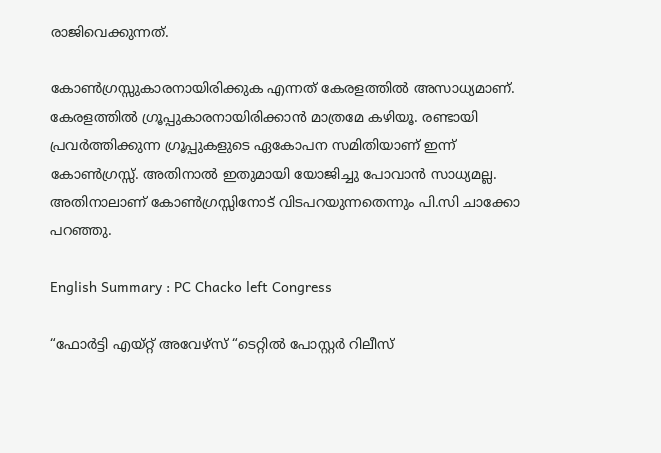രാജിവെക്കുന്നത്.

കോണ്‍ഗ്രസ്സുകാരനായിരിക്കുക എന്നത് കേരളത്തില്‍ അസാധ്യമാണ്. കേരളത്തില്‍ ഗ്രൂപ്പുകാരനായിരിക്കാന്‍ മാത്രമേ കഴിയൂ. രണ്ടായി പ്രവര്‍ത്തിക്കുന്ന ഗ്രൂപ്പുകളുടെ ഏകോപന സമിതിയാണ് ഇന്ന് കോണ്‍ഗ്രസ്സ്. അതിനാല്‍ ഇതുമായി യോജിച്ചു പോവാന്‍ സാധ്യമല്ല. അതിനാലാണ് കോണ്‍ഗ്രസ്സിനോട് വിടപറയുന്നതെന്നും പി.സി ചാക്കോ പറഞ്ഞു.

English Summary : PC Chacko left Congress

“ഫോര്‍ട്ടി എയ്റ്റ് അവേഴ്സ് “ടെറ്റില്‍ പോസ്റ്റര്‍ റിലീസ്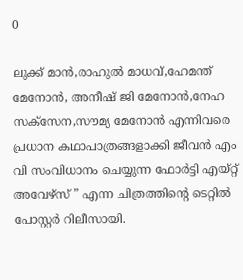0

ലുക്ക് മാന്‍,രാഹുല്‍ മാധവ്,ഹേമന്ത് മേനോന്‍, അനീഷ് ജി മേനോന്‍,നേഹ സക്സേന,സൗമ്യ മേനോന്‍ എന്നിവരെ പ്രധാന കഥാപാത്രങ്ങളാക്കി ജീവന്‍ എം വി സംവിധാനം ചെയ്യുന്ന ഫോര്‍ട്ടി എയ്റ്റ് അവേഴ്സ് ” എന്ന ചിത്രത്തിന്റെ ടെറ്റില്‍ പോസ്റ്റര്‍ റിലീസായി.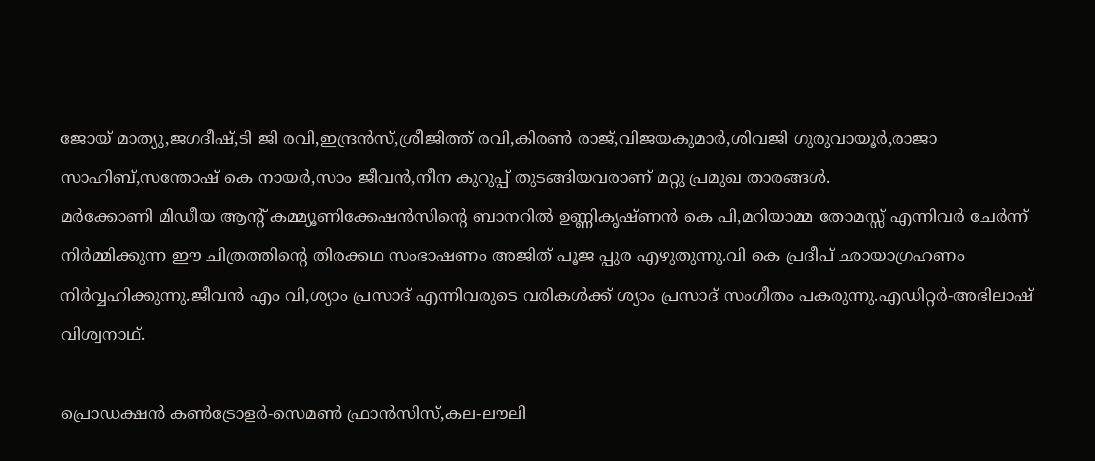ജോയ് മാത്യു,ജഗദീഷ്,ടി ജി രവി,ഇന്ദ്രന്‍സ്,ശ്രീജിത്ത് രവി,കിരണ്‍ രാജ്,വിജയകുമാര്‍,ശിവജി ഗുരുവായൂര്‍,രാജാ
സാഹിബ്,സന്തോഷ് കെ നായര്‍,സാം ജീവന്‍,നീന കുറുപ്പ് തുടങ്ങിയവരാണ് മറ്റു പ്രമുഖ താരങ്ങള്‍.
മര്‍ക്കോണി മിഡീയ ആന്റ് കമ്മ്യൂണിക്കേഷന്‍സിന്റെ ബാനറില്‍ ഉണ്ണികൃഷ്ണന്‍ കെ പി,മറിയാമ്മ തോമസ്സ് എന്നിവര്‍ ചേര്‍ന്ന് നിര്‍മ്മിക്കുന്ന ഈ ചിത്രത്തിന്റെ തിരക്കഥ സംഭാഷണം അജിത് പൂജ പ്പുര എഴുതുന്നു.വി കെ പ്രദീപ് ഛായാഗ്രഹണം നിര്‍വ്വഹിക്കുന്നു.ജീവന്‍ എം വി,ശ്യാം പ്രസാദ് എന്നിവരുടെ വരികള്‍ക്ക് ശ്യാം പ്രസാദ് സംഗീതം പകരുന്നു.എഡിറ്റര്‍-അഭിലാഷ് വിശ്വനാഥ്.

പ്രൊഡക്ഷന്‍ കണ്‍ട്രോളര്‍-സെമണ്‍ ഫ്രാന്‍സിസ്,കല-ലൗലി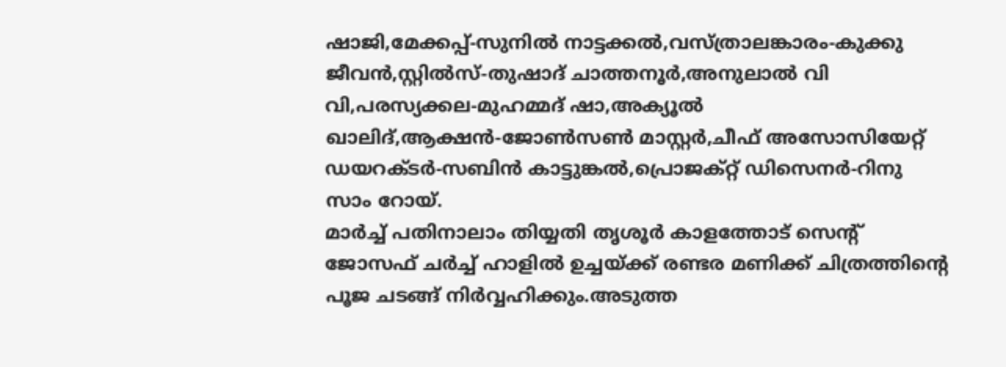ഷാജി,മേക്കപ്പ്-സുനില്‍ നാട്ടക്കല്‍,വസ്ത്രാലങ്കാരം-കുക്കു ജീവന്‍,സ്റ്റില്‍സ്-തുഷാദ് ചാത്തനൂര്‍,അനുലാല്‍ വി വി,പരസ്യക്കല-മുഹമ്മദ് ഷാ,അക്യൂല്‍ ഖാലിദ്,ആക്ഷന്‍-ജോണ്‍സണ്‍ മാസ്റ്റര്‍,ചീഫ് അസോസിയേറ്റ് ഡയറക്ടര്‍-സബിന്‍ കാട്ടുങ്കല്‍,പ്രൊജക്റ്റ് ഡിസെനര്‍-റിനു സാം റോയ്.
മാര്‍ച്ച് പതിനാലാം തിയ്യതി തൃശൂര്‍ കാളത്തോട് സെന്റ് ജോസഫ് ചര്‍ച്ച് ഹാളില്‍ ഉച്ചയ്ക്ക് രണ്ടര മണിക്ക് ചിത്രത്തിന്റെ പൂജ ചടങ്ങ് നിര്‍വ്വഹിക്കും.അടുത്ത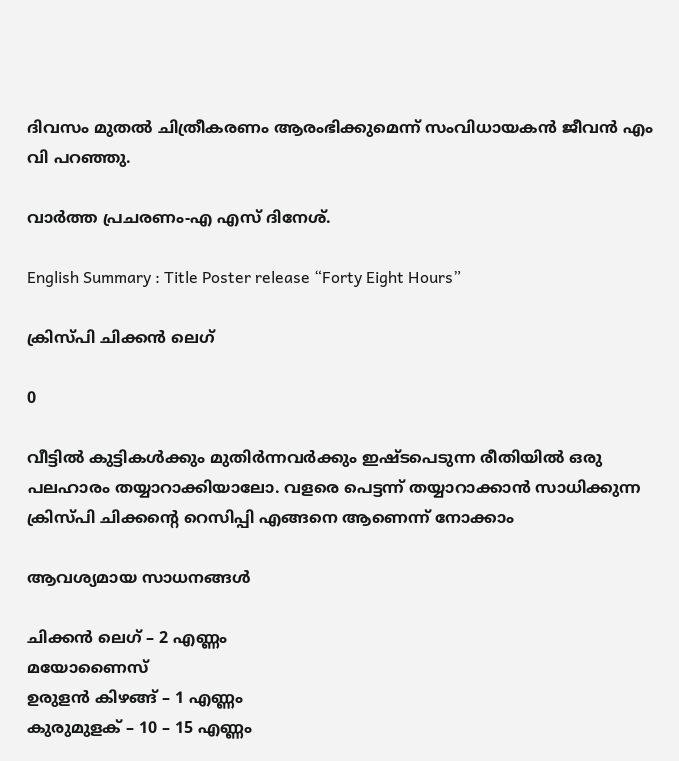ദിവസം മുതല്‍ ചിത്രീകരണം ആരംഭിക്കുമെന്ന് സംവിധായകന്‍ ജീവന്‍ എം വി പറഞ്ഞു.

വാര്‍ത്ത പ്രചരണം-എ എസ് ദിനേശ്.

English Summary : Title Poster release “Forty Eight Hours”

ക്രിസ്പി ചിക്കൻ ലെഗ്

0

വീട്ടിൽ കുട്ടികൾക്കും മുതിർന്നവർക്കും ഇഷ്ടപെടുന്ന രീതിയിൽ ഒരു പലഹാരം തയ്യാറാക്കിയാലോ. വളരെ പെട്ടന്ന് തയ്യാറാക്കാൻ സാധിക്കുന്ന ക്രിസ്പി ചിക്കന്റെ റെസിപ്പി എങ്ങനെ ആണെന്ന് നോക്കാം

ആവശ്യമായ സാധനങ്ങൾ

ചിക്കൻ ലെഗ് – 2 എണ്ണം
മയോണൈസ്
ഉരുളൻ കിഴങ്ങ് – 1 എണ്ണം
കുരുമുളക് – 10 – 15 എണ്ണം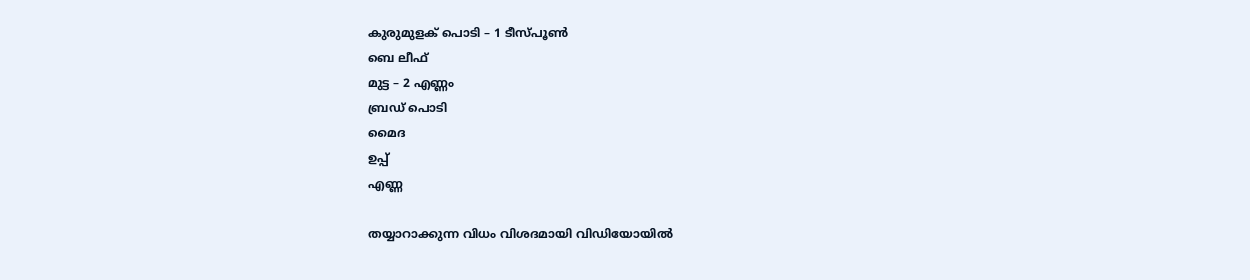കുരുമുളക് പൊടി – 1 ടീസ്പൂൺ
ബെ ലീഫ്
മുട്ട – 2 എണ്ണം
ബ്രഡ് പൊടി
മൈദ
ഉപ്പ്
എണ്ണ

തയ്യാറാക്കുന്ന വിധം വിശദമായി വിഡിയോയിൽ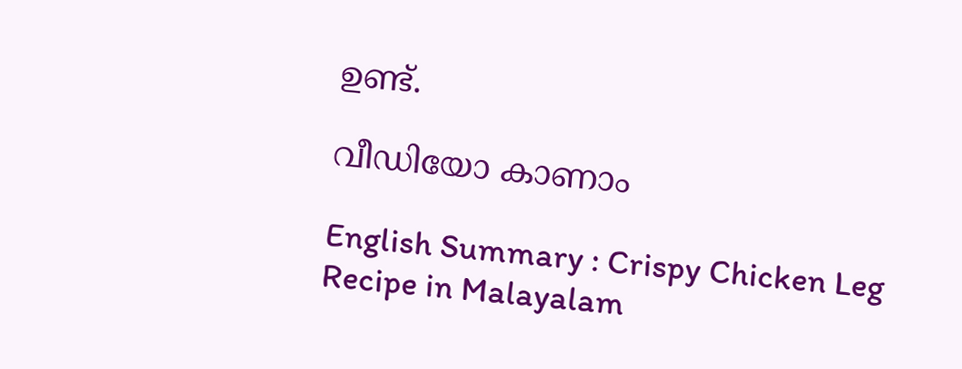ഉണ്ട്.

വീഡിയോ കാണാം

English Summary : Crispy Chicken Leg Recipe in Malayalam